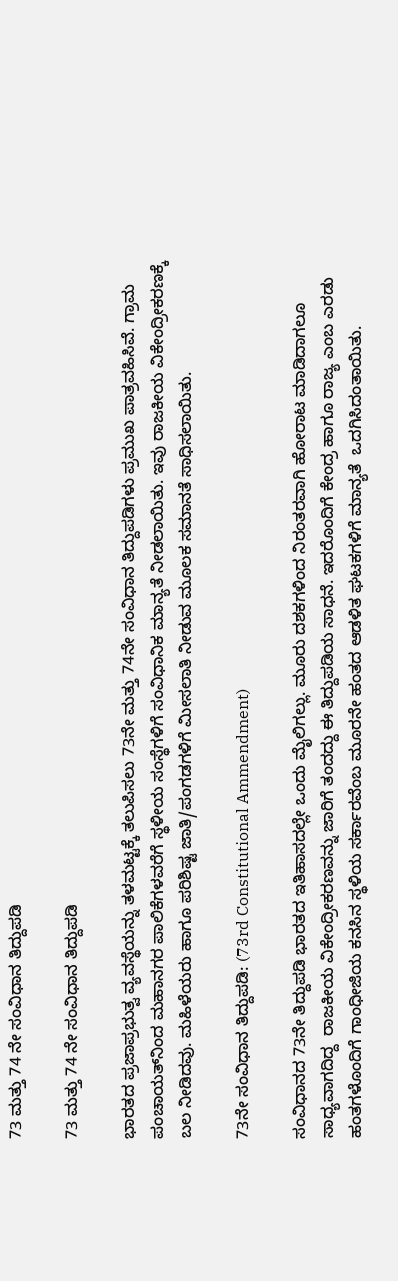73 ಮತ್ತು 74 ನೇ ಸಂವಿಧಾನ ತಿದ್ದುಪಡಿ

73 ಮತ್ತು 74 ನೇ ಸಂವಿಧಾನ ತಿದ್ದುಪಡಿ

ಭಾರತದ ಪ್ರಜಾಪ್ರಭುತ್ವ ವ್ಯವಸ್ಥೆಯನ್ನು ತಳಮಟ್ಟಕ್ಕೆ ತಲುಪಿಸಲು 73ನೇ ಮತ್ತು 74ನೇ ಸಂವಿಧಾನ ತಿದ್ದುಪಡಿಗಳು ಪ್ರಮುಖ ಪಾತ್ರವಹಿಸಿವೆ. ಗ್ರಾಮ ಪಂಚಾಯತ್‌ನಿಂದ ಮಹಾನಗರ ಪಾಲಿಕೆಗಳವರೆಗೆ ಸ್ಥಳೀಯ ಸಂಸ್ಥೆಗಳಿಗೆ ಸಂವಿಧಾನಿಕ ಮಾನ್ಯತೆ ನೀಡಲಾಯಿತು. ಇವು ರಾಜಕೀಯ ವಿಕೇಂದ್ರೀಕರಣಕ್ಕೆ ಬಲ ನೀಡಿದವು. ಮಹಿಳೆಯರು ಹಾಗೂ ಪರಿಶಿಷ್ಟ ಜಾತಿ/ಪಂಗಡಗಳಿಗೆ ಮೀಸಲಾತಿ ನೀಡುವ ಮೂಲಕ ಸಮಾನತೆ ಸಾಧಿಸಲಾಯಿತು.

73ನೇ ಸಂವಿಧಾನ ತಿದ್ದುಪಡಿ: (73rd Constitutional Ammendment)

ಸಂವಿಧಾನದ 73ನೇ ತಿದ್ದುಪಡಿ ಭಾರತದ ಇತಿಹಾಸದಲ್ಲೇ ಒಂದು ಮೈಲಿಗಲ್ಲು. ಮೂರು ದಶಕಗಳಿಂದ ನಿರಂತರವಾಗಿ ಹೋರಾಟ ಮಾಡಿದಾಗಲೂ ಸಾಧ್ಯವಾಗದಿದ್ದ  ರಾಜಕೀಯ ವಿಕೇಂದ್ರೀಕರಣವನ್ನು ಜಾರಿಗೆ ತಂದದ್ದು ಈ ತಿದ್ದುಪಡಿಯ ಸಾಧನೆ. ಇದರೊಂದಿಗೆ ಕೇಂದ್ರ ಹಾಗೂ ರಾಜ್ಯ ಎಂಬ ಎರಡು ಹಂತಗಳೊಂದಿಗೆ ಗಾಂಧೀಜಿಯ ಕನಸಿನ ಸ್ಥಳಿಯ ಸರ್ಕಾರವೆಂಬ ಮೂರನೇ ಹಂತದ ಆಡಳಿತ ಘಟಕಗಳಿಗೆ ಮಾನ್ಯತೆ  ಒದಗಿಸಿದಂತಾಯಿತು.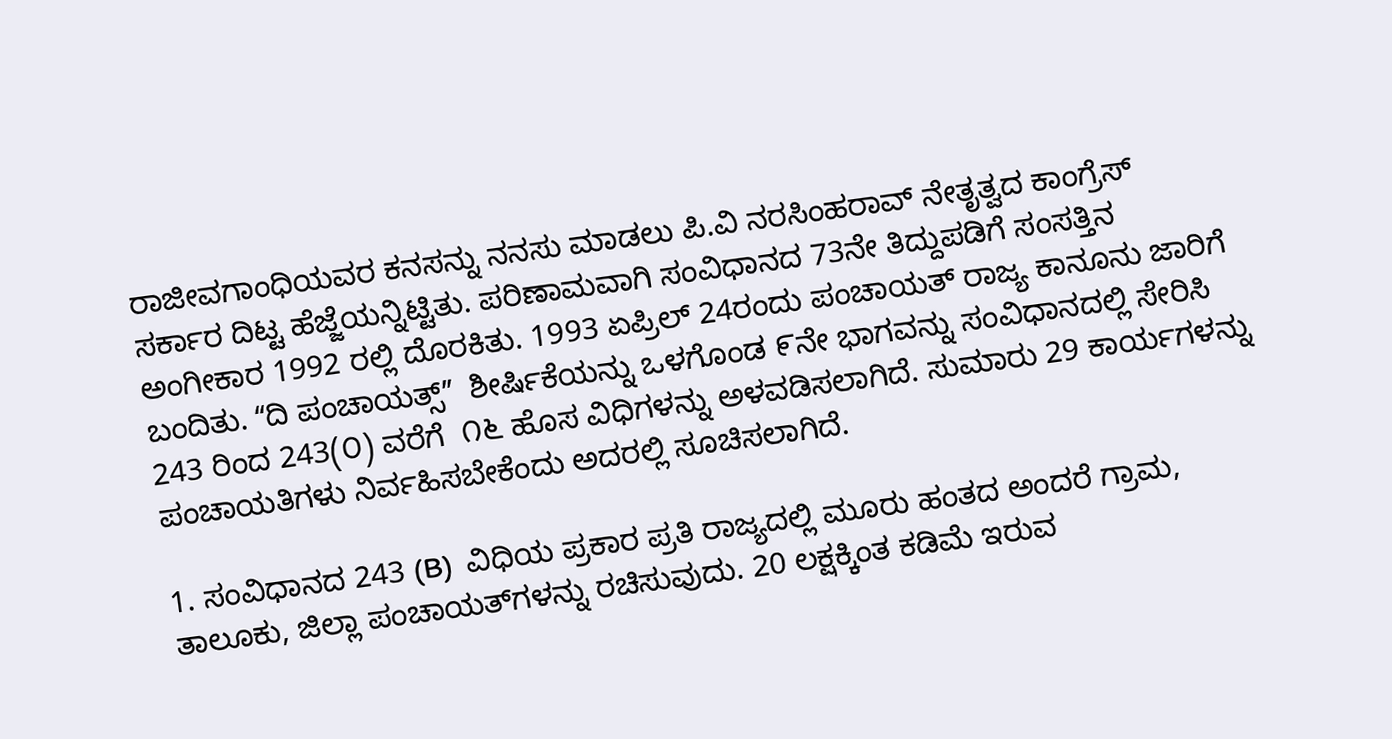ರಾಜೀವಗಾಂಧಿಯವರ ಕನಸನ್ನು ನನಸು ಮಾಡಲು ಪಿ.ವಿ ನರಸಿಂಹರಾವ್ ನೇತೃತ್ವದ ಕಾಂಗ್ರೆಸ್ ಸರ್ಕಾರ ದಿಟ್ಟ ಹೆಜ್ಜೆಯನ್ನಿಟ್ಟಿತು. ಪರಿಣಾಮವಾಗಿ ಸಂವಿಧಾನದ 73ನೇ ತಿದ್ದುಪಡಿಗೆ ಸಂಸತ್ತಿನ ಅಂಗೀಕಾರ 1992 ರಲ್ಲಿ ದೊರಕಿತು. 1993 ಏಪ್ರಿಲ್ 24ರಂದು ಪಂಚಾಯತ್ ರಾಜ್ಯ ಕಾನೂನು ಜಾರಿಗೆ ಬಂದಿತು. ʻʻದಿ ಪಂಚಾಯತ್ಸ್‌ʼʼ  ಶೀರ್ಷಿಕೆಯನ್ನು ಒಳಗೊಂಡ ೯ನೇ ಭಾಗವನ್ನು ಸಂವಿಧಾನದಲ್ಲಿ ಸೇರಿಸಿ 243 ರಿಂದ 243(೦) ವರೆಗೆ  ೧೬ ಹೊಸ ವಿಧಿಗಳನ್ನು ಅಳವಡಿಸಲಾಗಿದೆ. ಸುಮಾರು 29 ಕಾರ್ಯಗಳನ್ನು ಪಂಚಾಯತಿಗಳು ನಿರ್ವಹಿಸಬೇಕೆಂದು ಅದರಲ್ಲಿ ಸೂಚಿಸಲಾಗಿದೆ.

1. ಸಂವಿಧಾನದ 243 (B)  ವಿಧಿಯ ಪ್ರಕಾರ ಪ್ರತಿ ರಾಜ್ಯದಲ್ಲಿ ಮೂರು ಹಂತದ ಅಂದರೆ ಗ್ರಾಮ, ತಾಲೂಕು, ಜಿಲ್ಲಾ ಪಂಚಾಯತ್‌ಗಳನ್ನು ರಚಿಸುವುದು. 20 ಲಕ್ಷಕ್ಕಿಂತ ಕಡಿಮೆ ಇರುವ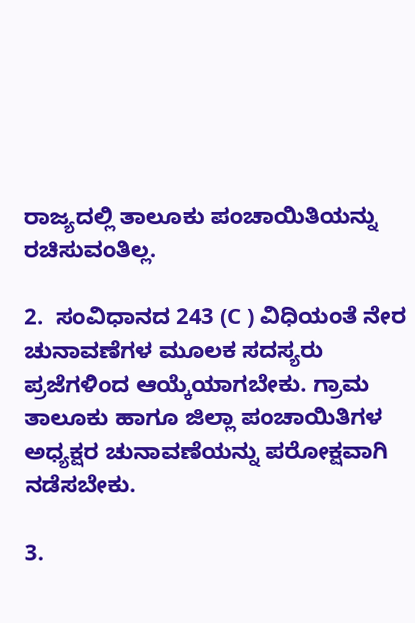ರಾಜ್ಯದಲ್ಲಿ ತಾಲೂಕು ಪಂಚಾಯಿತಿಯನ್ನು ರಚಿಸುವಂತಿಲ್ಲ.

2.  ಸಂವಿಧಾನದ 243 (C ) ವಿಧಿಯಂತೆ ನೇರ ಚುನಾವಣೆಗಳ ಮೂಲಕ ಸದಸ್ಯರು ಪ್ರಜೆಗಳಿಂದ ಆಯ್ಕೆಯಾಗಬೇಕು. ಗ್ರಾಮ ತಾಲೂಕು ಹಾಗೂ ಜಿಲ್ಲಾ ಪಂಚಾಯಿತಿಗಳ ಅಧ್ಯಕ್ಷರ ಚುನಾವಣೆಯನ್ನು ಪರೋಕ್ಷವಾಗಿ ನಡೆಸಬೇಕು.

3.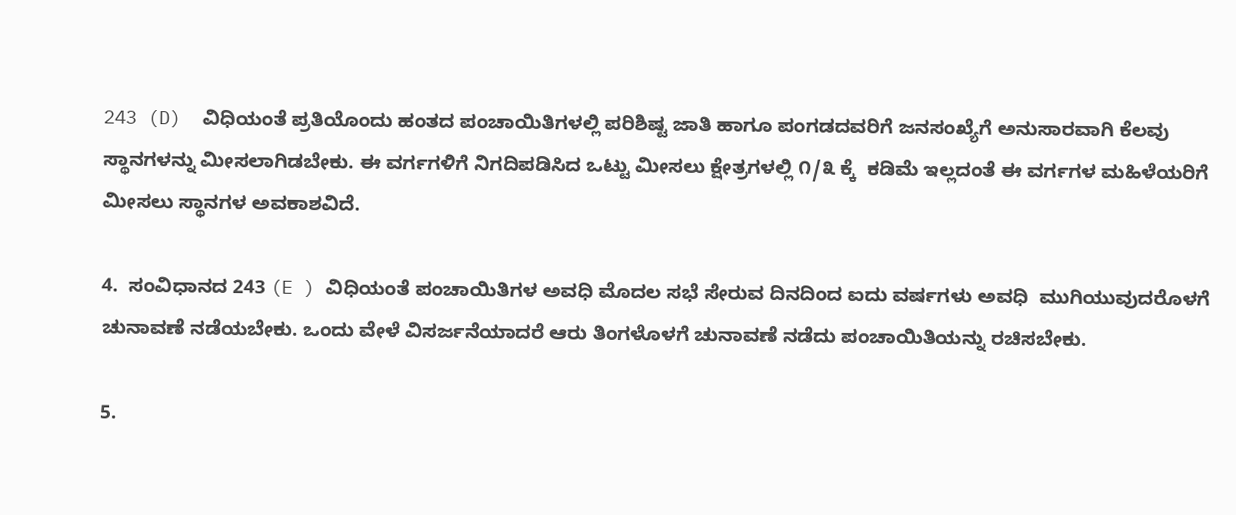243 (D)  ವಿಧಿಯಂತೆ ಪ್ರತಿಯೊಂದು ಹಂತದ ಪಂಚಾಯಿತಿಗಳಲ್ಲಿ ಪರಿಶಿಷ್ಟ ಜಾತಿ ಹಾಗೂ ಪಂಗಡದವರಿಗೆ ಜನಸಂಖ್ಯೆಗೆ ಅನುಸಾರವಾಗಿ ಕೆಲವು ಸ್ಥಾನಗಳನ್ನು ಮೀಸಲಾಗಿಡಬೇಕು. ಈ ವರ್ಗಗಳಿಗೆ ನಿಗದಿಪಡಿಸಿದ ಒಟ್ಟು ಮೀಸಲು ಕ್ಷೇತ್ರಗಳಲ್ಲಿ ೧/೩ ಕ್ಕೆ  ಕಡಿಮೆ ಇಲ್ಲದಂತೆ ಈ ವರ್ಗಗಳ ಮಹಿಳೆಯರಿಗೆ ಮೀಸಲು ಸ್ಥಾನಗಳ ಅವಕಾಶವಿದೆ.

4.  ಸಂವಿಧಾನದ 243 (E ) ವಿಧಿಯಂತೆ ಪಂಚಾಯಿತಿಗಳ ಅವಧಿ ಮೊದಲ ಸಭೆ ಸೇರುವ ದಿನದಿಂದ ಐದು ವರ್ಷಗಳು ಅವಧಿ  ಮುಗಿಯುವುದರೊಳಗೆ ಚುನಾವಣೆ ನಡೆಯಬೇಕು. ಒಂದು ವೇಳೆ ವಿಸರ್ಜನೆಯಾದರೆ ಆರು ತಿಂಗಳೊಳಗೆ ಚುನಾವಣೆ ನಡೆದು ಪಂಚಾಯಿತಿಯನ್ನು ರಚಿಸಬೇಕು.

5.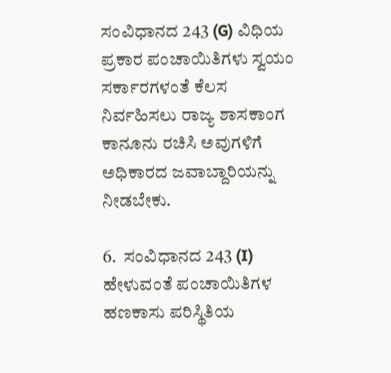ಸಂವಿಧಾನದ 243 (G) ವಿಧಿಯ ಪ್ರಕಾರ ಪಂಚಾಯಿತಿಗಳು ಸ್ವಯಂ ಸರ್ಕಾರಗಳಂತೆ ಕೆಲಸ ನಿರ್ವಹಿಸಲು ರಾಜ್ಯ ಶಾಸಕಾಂಗ ಕಾನೂನು ರಚಿಸಿ ಅವುಗಳಿಗೆ ಅಧಿಕಾರದ ಜವಾಬ್ದಾರಿಯನ್ನು ನೀಡಬೇಕು.

6.  ಸಂವಿಧಾನದ 243 (I) ಹೇಳುವಂತೆ ಪಂಚಾಯಿತಿಗಳ ಹಣಕಾಸು ಪರಿಸ್ಥಿತಿಯ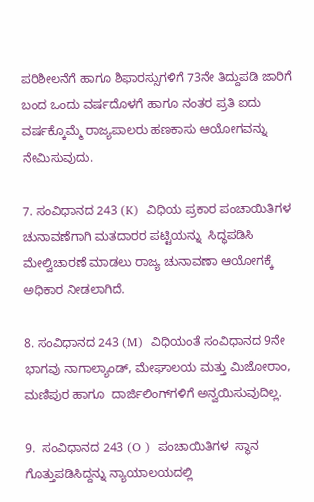ಪರಿಶೀಲನೆಗೆ ಹಾಗೂ ಶಿಫಾರಸ್ಸುಗಳಿಗೆ 73ನೇ ತಿದ್ದುಪಡಿ ಜಾರಿಗೆ ಬಂದ ಒಂದು ವರ್ಷದೊಳಗೆ ಹಾಗೂ ನಂತರ ಪ್ರತಿ ಐದು ವರ್ಷಕ್ಕೊಮ್ಮೆ ರಾಜ್ಯಪಾಲರು ಹಣಕಾಸು ಆಯೋಗವನ್ನು ನೇಮಿಸುವುದು.

7. ಸಂವಿಧಾನದ 243 (K)  ವಿಧಿಯ ಪ್ರಕಾರ ಪಂಚಾಯಿತಿಗಳ ಚುನಾವಣೆಗಾಗಿ ಮತದಾರರ ಪಟ್ಟಿಯನ್ನು  ಸಿದ್ಧಪಡಿಸಿ ಮೇಲ್ವಿಚಾರಣೆ ಮಾಡಲು ರಾಜ್ಯ ಚುನಾವಣಾ ಆಯೋಗಕ್ಕೆ ಅಧಿಕಾರ ನೀಡಲಾಗಿದೆ.

8. ಸಂವಿಧಾನದ 243 (M)  ವಿಧಿಯಂತೆ ಸಂವಿಧಾನದ 9ನೇ ಭಾಗವು ನಾಗಾಲ್ಯಾಂಡ್, ಮೇಘಾಲಯ ಮತ್ತು ಮಿಜೋರಾಂ, ಮಣಿಪುರ ಹಾಗೂ  ದಾರ್ಜಿಲಿಂಗ್‌ಗಳಿಗೆ ಅನ್ವಯಿಸುವುದಿಲ್ಲ.

9.  ಸಂವಿಧಾನದ 243 (O )  ಪಂಚಾಯಿತಿಗಳ  ಸ್ಥಾನ ಗೊತ್ತುಪಡಿಸಿದ್ದನ್ನು ನ್ಯಾಯಾಲಯದಲ್ಲಿ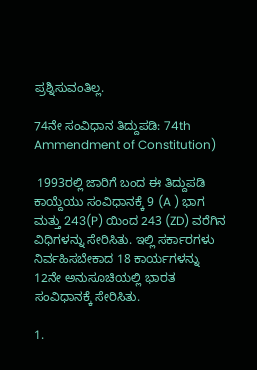ಪ್ರಶ್ನಿಸುವಂತಿಲ್ಲ.

74ನೇ ಸಂವಿಧಾನ ತಿದ್ದುಪಡಿ: 74th Ammendment of Constitution)

 1993ರಲ್ಲಿ ಜಾರಿಗೆ ಬಂದ ಈ ತಿದ್ದುಪಡಿ ಕಾಯ್ದೆಯು ಸಂವಿಧಾನಕ್ಕೆ 9 (A ) ಭಾಗ ಮತ್ತು 243(P) ಯಿಂದ 243 (ZD) ವರೆಗಿನ ವಿಧಿಗಳನ್ನು ಸೇರಿಸಿತು. ಇಲ್ಲಿ ಸರ್ಕಾರಗಳು ನಿರ್ವಹಿಸಬೇಕಾದ 18 ಕಾರ್ಯಗಳನ್ನು 12ನೇ ಅನುಸೂಚಿಯಲ್ಲಿ ಭಾರತ ಸಂವಿಧಾನಕ್ಕೆ ಸೇರಿಸಿತು.

1.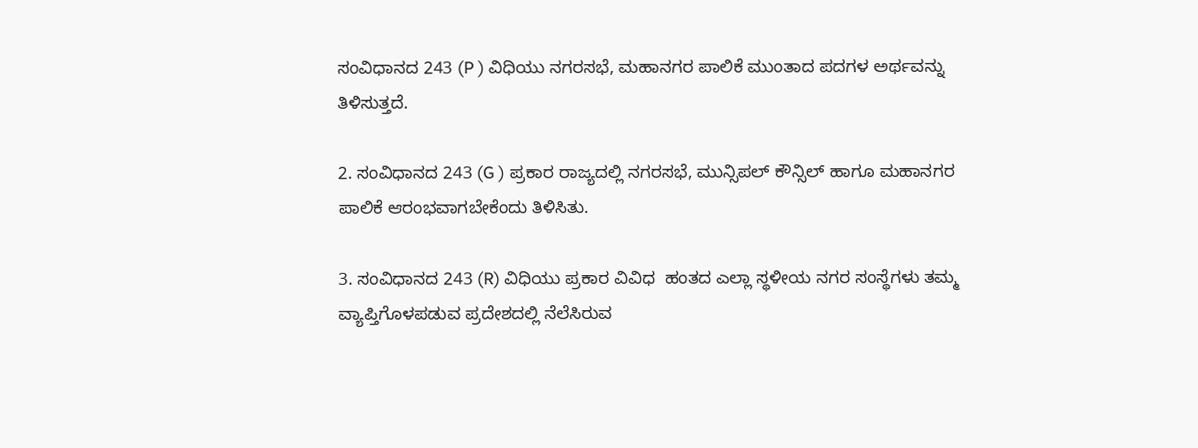ಸಂವಿಧಾನದ 243 (P ) ವಿಧಿಯು ನಗರಸಭೆ, ಮಹಾನಗರ ಪಾಲಿಕೆ ಮುಂತಾದ ಪದಗಳ ಅರ್ಥವನ್ನು ತಿಳಿಸುತ್ತದೆ.

2. ಸಂವಿಧಾನದ 243 (G ) ಪ್ರಕಾರ ರಾಜ್ಯದಲ್ಲಿ ನಗರಸಭೆ, ಮುನ್ಸಿಪಲ್ ಕೌನ್ಸಿಲ್ ಹಾಗೂ ಮಹಾನಗರ ಪಾಲಿಕೆ ಆರಂಭವಾಗಬೇಕೆಂದು ತಿಳಿಸಿತು.

3. ಸಂವಿಧಾನದ 243 (R) ವಿಧಿಯು ಪ್ರಕಾರ ವಿವಿಧ  ಹಂತದ ಎಲ್ಲಾ ಸ್ಥಳೀಯ ನಗರ ಸಂಸ್ಥೆಗಳು ತಮ್ಮ ವ್ಯಾಪ್ತಿಗೊಳಪಡುವ ಪ್ರದೇಶದಲ್ಲಿ ನೆಲೆಸಿರುವ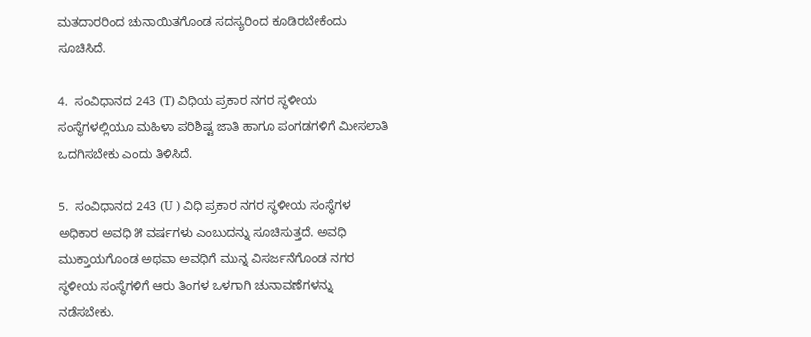ಮತದಾರರಿಂದ ಚುನಾಯಿತಗೊಂಡ ಸದಸ್ಯರಿಂದ ಕೂಡಿರಬೇಕೆಂದು ಸೂಚಿಸಿದೆ.

4.  ಸಂವಿಧಾನದ 243 (T) ವಿಧಿಯ ಪ್ರಕಾರ ನಗರ ಸ್ಥಳೀಯ ಸಂಸ್ಥೆಗಳಲ್ಲಿಯೂ ಮಹಿಳಾ ಪರಿಶಿಷ್ಟ ಜಾತಿ ಹಾಗೂ ಪಂಗಡಗಳಿಗೆ ಮೀಸಲಾತಿ ಒದಗಿಸಬೇಕು ಎಂದು ತಿಳಿಸಿದೆ.

5.  ಸಂವಿಧಾನದ 243 (U ) ವಿಧಿ ಪ್ರಕಾರ ನಗರ ಸ್ಥಳೀಯ ಸಂಸ್ಥೆಗಳ ಅಧಿಕಾರ ಅವಧಿ ೫ ವರ್ಷಗಳು ಎಂಬುದನ್ನು ಸೂಚಿಸುತ್ತದೆ. ಅವಧಿ ಮುಕ್ತಾಯಗೊಂಡ ಅಥವಾ ಅವಧಿಗೆ ಮುನ್ನ ವಿಸರ್ಜನೆಗೊಂಡ ನಗರ ಸ್ಥಳೀಯ ಸಂಸ್ಥೆಗಳಿಗೆ ಆರು ತಿಂಗಳ ಒಳಗಾಗಿ ಚುನಾವಣೆಗಳನ್ನು ನಡೆಸಬೇಕು.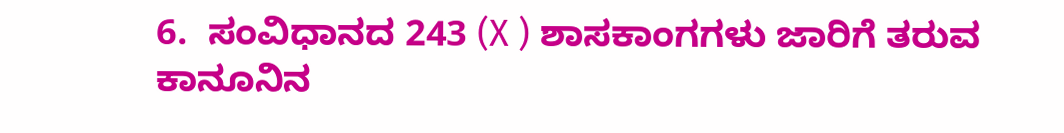6.  ಸಂವಿಧಾನದ 243 (X ) ಶಾಸಕಾಂಗಗಳು ಜಾರಿಗೆ ತರುವ ಕಾನೂನಿನ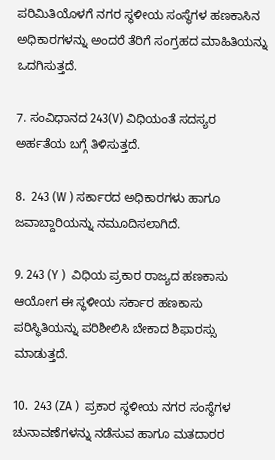ಪರಿಮಿತಿಯೊಳಗೆ ನಗರ ಸ್ಥಳೀಯ ಸಂಸ್ಥೆಗಳ ಹಣಕಾಸಿನ ಅಧಿಕಾರಗಳನ್ನು ಅಂದರೆ ತೆರಿಗೆ ಸಂಗ್ರಹದ ಮಾಹಿತಿಯನ್ನು ಒದಗಿಸುತ್ತದೆ.

7. ಸಂವಿಧಾನದ 243(V) ವಿಧಿಯಂತೆ ಸದಸ್ಯರ ಅರ್ಹತೆಯ ಬಗ್ಗೆ ತಿಳಿಸುತ್ತದೆ.

8.  243 (W ) ಸರ್ಕಾರದ ಅಧಿಕಾರಗಳು ಹಾಗೂ ಜವಾಬ್ದಾರಿಯನ್ನು ನಮೂದಿಸಲಾಗಿದೆ.

9. 243 (Y )  ವಿಧಿಯ ಪ್ರಕಾರ ರಾಜ್ಯದ ಹಣಕಾಸು ಆಯೋಗ ಈ ಸ್ಥಳೀಯ ಸರ್ಕಾರ ಹಣಕಾಸು ಪರಿಸ್ಥಿತಿಯನ್ನು ಪರಿಶೀಲಿಸಿ ಬೇಕಾದ ಶಿಫಾರಸ್ಸು ಮಾಡುತ್ತದೆ.

10.  243 (ZA )  ಪ್ರಕಾರ ಸ್ಥಳೀಯ ನಗರ ಸಂಸ್ಥೆಗಳ ಚುನಾವಣೆಗಳನ್ನು ನಡೆಸುವ ಹಾಗೂ ಮತದಾರರ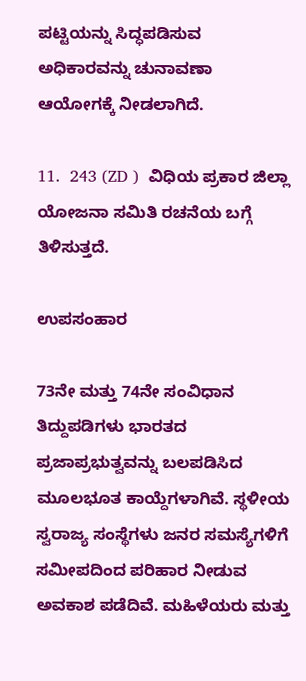ಪಟ್ಟಿಯನ್ನು ಸಿದ್ಧಪಡಿಸುವ ಅಧಿಕಾರವನ್ನು ಚುನಾವಣಾ ಆಯೋಗಕ್ಕೆ ನೀಡಲಾಗಿದೆ.

11.  243 (ZD )  ವಿಧಿಯ ಪ್ರಕಾರ ಜಿಲ್ಲಾ ಯೋಜನಾ ಸಮಿತಿ ರಚನೆಯ ಬಗ್ಗೆ ತಿಳಿಸುತ್ತದೆ.

ಉಪಸಂಹಾರ

73ನೇ ಮತ್ತು 74ನೇ ಸಂವಿಧಾನ ತಿದ್ದುಪಡಿಗಳು ಭಾರತದ ಪ್ರಜಾಪ್ರಭುತ್ವವನ್ನು ಬಲಪಡಿಸಿದ ಮೂಲಭೂತ ಕಾಯ್ದೆಗಳಾಗಿವೆ. ಸ್ಥಳೀಯ ಸ್ವರಾಜ್ಯ ಸಂಸ್ಥೆಗಳು ಜನರ ಸಮಸ್ಯೆಗಳಿಗೆ ಸಮೀಪದಿಂದ ಪರಿಹಾರ ನೀಡುವ ಅವಕಾಶ ಪಡೆದಿವೆ. ಮಹಿಳೆಯರು ಮತ್ತು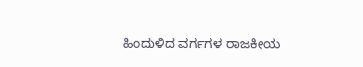ಹಿಂದುಳಿದ ವರ್ಗಗಳ ರಾಜಕೀಯ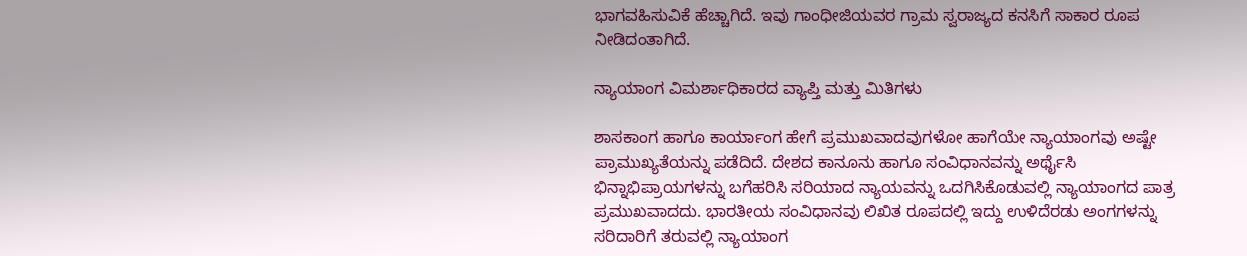ಭಾಗವಹಿಸುವಿಕೆ ಹೆಚ್ಚಾಗಿದೆ. ಇವು ಗಾಂಧೀಜಿಯವರ ಗ್ರಾಮ ಸ್ವರಾಜ್ಯದ ಕನಸಿಗೆ ಸಾಕಾರ ರೂಪ ನೀಡಿದಂತಾಗಿದೆ.

ನ್ಯಾಯಾಂಗ ವಿಮರ್ಶಾಧಿಕಾರದ ವ್ಯಾಪ್ತಿ ಮತ್ತು ಮಿತಿಗಳು

ಶಾಸಕಾಂಗ ಹಾಗೂ ಕಾರ್ಯಾಂಗ ಹೇಗೆ ಪ್ರಮುಖವಾದವುಗಳೋ ಹಾಗೆಯೇ ನ್ಯಾಯಾಂಗವು ಅಷ್ಟೇ ಪ್ರಾಮುಖ್ಯತೆಯನ್ನು ಪಡೆದಿದೆ. ದೇಶದ ಕಾನೂನು ಹಾಗೂ ಸಂವಿಧಾನವನ್ನು ಅರ್ಥೈಸಿ ಭಿನ್ನಾಭಿಪ್ರಾಯಗಳನ್ನು ಬಗೆಹರಿಸಿ ಸರಿಯಾದ ನ್ಯಾಯವನ್ನು ಒದಗಿಸಿಕೊಡುವಲ್ಲಿ ನ್ಯಾಯಾಂಗದ ಪಾತ್ರ ಪ್ರಮುಖವಾದದು. ಭಾರತೀಯ ಸಂವಿಧಾನವು ಲಿಖಿತ ರೂಪದಲ್ಲಿ ಇದ್ದು ಉಳಿದೆರಡು ಅಂಗಗಳನ್ನು ಸರಿದಾರಿಗೆ ತರುವಲ್ಲಿ ನ್ಯಾಯಾಂಗ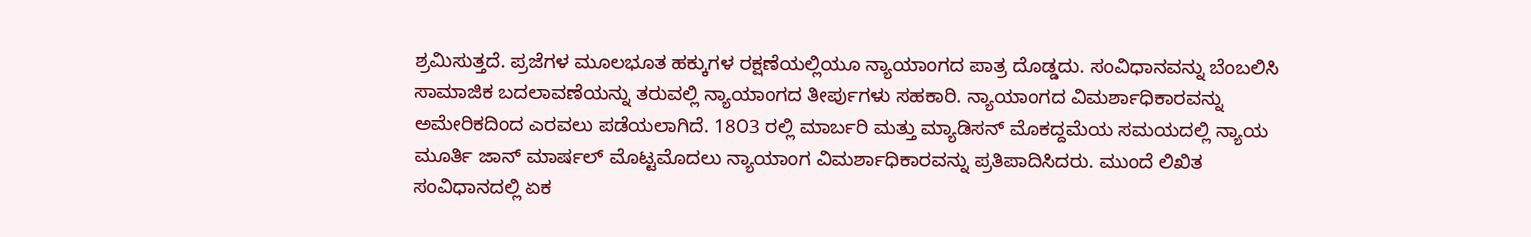ಶ್ರಮಿಸುತ್ತದೆ. ಪ್ರಜೆಗಳ ಮೂಲಭೂತ ಹಕ್ಕುಗಳ ರಕ್ಷಣೆಯಲ್ಲಿಯೂ ನ್ಯಾಯಾಂಗದ ಪಾತ್ರ ದೊಡ್ಡದು. ಸಂವಿಧಾನವನ್ನು ಬೆಂಬಲಿಸಿ ಸಾಮಾಜಿಕ ಬದಲಾವಣೆಯನ್ನು ತರುವಲ್ಲಿ ನ್ಯಾಯಾಂಗದ ತೀರ್ಪುಗಳು ಸಹಕಾರಿ. ನ್ಯಾಯಾಂಗದ ವಿಮರ್ಶಾಧಿಕಾರವನ್ನು ಅಮೇರಿಕದಿಂದ ಎರವಲು ಪಡೆಯಲಾಗಿದೆ. 18೦3 ರಲ್ಲಿ ಮಾರ್ಬರಿ ಮತ್ತು ಮ್ಯಾಡಿಸನ್ ಮೊಕದ್ದಮೆಯ ಸಮಯದಲ್ಲಿ ನ್ಯಾಯ ಮೂರ್ತಿ ಜಾನ್ ಮಾರ್ಷಲ್ ಮೊಟ್ಟಮೊದಲು ನ್ಯಾಯಾಂಗ ವಿಮರ್ಶಾಧಿಕಾರವನ್ನು ಪ್ರತಿಪಾದಿಸಿದರು. ಮುಂದೆ ಲಿಖಿತ ಸಂವಿಧಾನದಲ್ಲಿ ಏಕ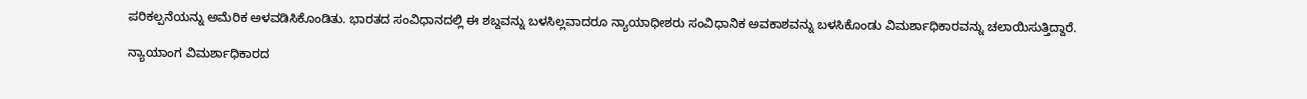ಪರಿಕಲ್ಪನೆಯನ್ನು ಅಮೆರಿಕ ಅಳವಡಿಸಿಕೊಂಡಿತು. ಭಾರತದ ಸಂವಿಧಾನದಲ್ಲಿ ಈ ಶಬ್ದವನ್ನು ಬಳಸಿಲ್ಲವಾದರೂ ನ್ಯಾಯಾಧೀಶರು ಸಂವಿಧಾನಿಕ ಅವಕಾಶವನ್ನು ಬಳಸಿಕೊಂಡು ವಿಮರ್ಶಾಧಿಕಾರವನ್ನು ಚಲಾಯಿಸುತ್ತಿದ್ದಾರೆ.

ನ್ಯಾಯಾಂಗ ವಿಮರ್ಶಾಧಿಕಾರದ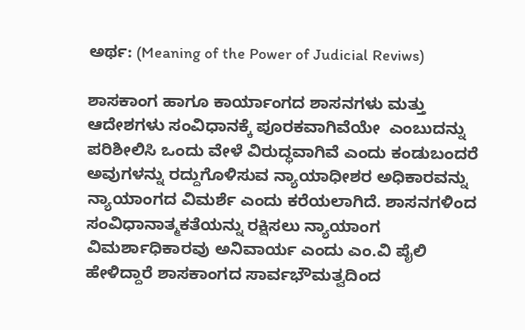ಅರ್ಥ: (Meaning of the Power of Judicial Reviws)

ಶಾಸಕಾಂಗ ಹಾಗೂ ಕಾರ್ಯಾಂಗದ ಶಾಸನಗಳು ಮತ್ತು ಆದೇಶಗಳು ಸಂವಿಧಾನಕ್ಕೆ ಪೂರಕವಾಗಿವೆಯೇ  ಎಂಬುದನ್ನು ಪರಿಶೀಲಿಸಿ ಒಂದು ವೇಳೆ ವಿರುದ್ಧವಾಗಿವೆ ಎಂದು ಕಂಡುಬಂದರೆ ಅವುಗಳನ್ನು ರದ್ದುಗೊಳಿಸುವ ನ್ಯಾಯಾಧೀಶರ ಅಧಿಕಾರವನ್ನು ನ್ಯಾಯಾಂಗದ ವಿಮರ್ಶೆ ಎಂದು ಕರೆಯಲಾಗಿದೆ. ಶಾಸನಗಳಿಂದ ಸಂವಿಧಾನಾತ್ಮಕತೆಯನ್ನು ರಕ್ಷಿಸಲು ನ್ಯಾಯಾಂಗ ವಿಮರ್ಶಾಧಿಕಾರವು ಅನಿವಾರ್ಯ ಎಂದು ಎಂ.ವಿ ಪೈಲಿ ಹೇಳಿದ್ದಾರೆ ಶಾಸಕಾಂಗದ ಸಾರ್ವಭೌಮತ್ವದಿಂದ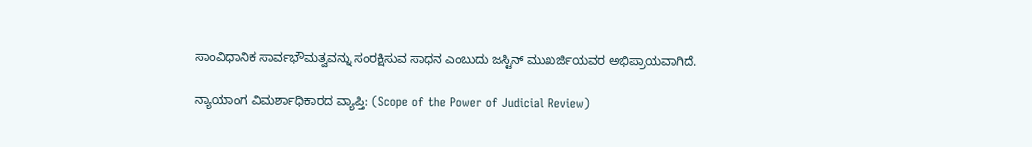ಸಾಂವಿಧಾನಿಕ ಸಾರ್ವಭೌಮತ್ವವನ್ನು ಸಂರಕ್ಷಿಸುವ ಸಾಧನ ಎಂಬುದು ಜಸ್ಟಿನ್ ಮುಖರ್ಜಿಯವರ ಅಭಿಪ್ರಾಯವಾಗಿದೆ.

ನ್ಯಾಯಾಂಗ ವಿಮರ್ಶಾಧಿಕಾರದ ವ್ಯಾಪ್ತಿ: (Scope of the Power of Judicial Review)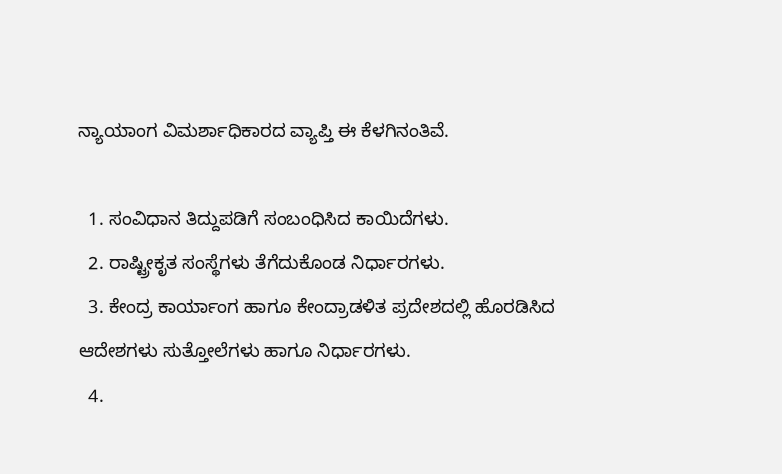ನ್ಯಾಯಾಂಗ ವಿಮರ್ಶಾಧಿಕಾರದ ವ್ಯಾಪ್ತಿ ಈ ಕೆಳಗಿನಂತಿವೆ.

  1. ಸಂವಿಧಾನ ತಿದ್ದುಪಡಿಗೆ ಸಂಬಂಧಿಸಿದ ಕಾಯಿದೆಗಳು.
  2. ರಾಷ್ಟ್ರೀಕೃತ ಸಂಸ್ಥೆಗಳು ತೆಗೆದುಕೊಂಡ ನಿರ್ಧಾರಗಳು.
  3. ಕೇಂದ್ರ ಕಾರ್ಯಾಂಗ ಹಾಗೂ ಕೇಂದ್ರಾಡಳಿತ ಪ್ರದೇಶದಲ್ಲಿ ಹೊರಡಿಸಿದ ಆದೇಶಗಳು ಸುತ್ತೋಲೆಗಳು ಹಾಗೂ ನಿರ್ಧಾರಗಳು.
  4.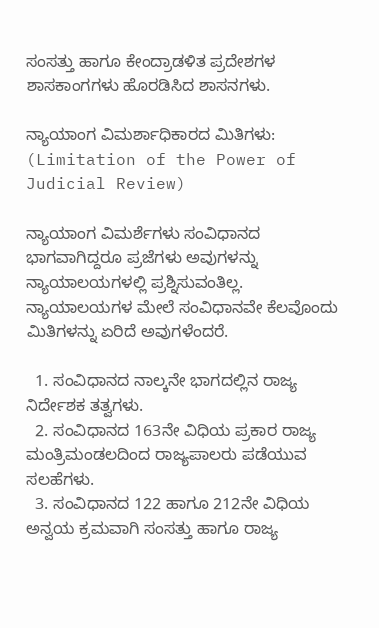ಸಂಸತ್ತು ಹಾಗೂ ಕೇಂದ್ರಾಡಳಿತ ಪ್ರದೇಶಗಳ ಶಾಸಕಾಂಗಗಳು ಹೊರಡಿಸಿದ ಶಾಸನಗಳು.

ನ್ಯಾಯಾಂಗ ವಿಮರ್ಶಾಧಿಕಾರದ ಮಿತಿಗಳು: (Limitation of the Power of Judicial Review)

ನ್ಯಾಯಾಂಗ ವಿಮರ್ಶೆಗಳು ಸಂವಿಧಾನದ ಭಾಗವಾಗಿದ್ದರೂ ಪ್ರಜೆಗಳು ಅವುಗಳನ್ನು ನ್ಯಾಯಾಲಯಗಳಲ್ಲಿ ಪ್ರಶ್ನಿಸುವಂತಿಲ್ಲ. ನ್ಯಾಯಾಲಯಗಳ ಮೇಲೆ ಸಂವಿಧಾನವೇ ಕೆಲವೊಂದು ಮಿತಿಗಳನ್ನು ಏರಿದೆ ಅವುಗಳೆಂದರೆ.

  1. ಸಂವಿಧಾನದ ನಾಲ್ಕನೇ ಭಾಗದಲ್ಲಿನ ರಾಜ್ಯ ನಿರ್ದೇಶಕ ತತ್ವಗಳು.
  2. ಸಂವಿಧಾನದ 163ನೇ ವಿಧಿಯ ಪ್ರಕಾರ ರಾಜ್ಯ ಮಂತ್ರಿಮಂಡಲದಿಂದ ರಾಜ್ಯಪಾಲರು ಪಡೆಯುವ ಸಲಹೆಗಳು.
  3. ಸಂವಿಧಾನದ 122 ಹಾಗೂ 212ನೇ ವಿಧಿಯ ಅನ್ವಯ ಕ್ರಮವಾಗಿ ಸಂಸತ್ತು ಹಾಗೂ ರಾಜ್ಯ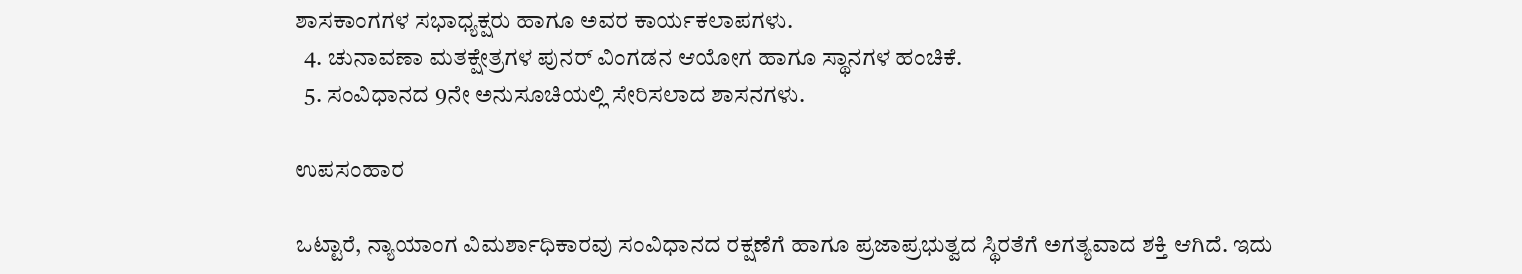ಶಾಸಕಾಂಗಗಳ ಸಭಾಧ್ಯಕ್ಷರು ಹಾಗೂ ಅವರ ಕಾರ್ಯಕಲಾಪಗಳು.
  4. ಚುನಾವಣಾ ಮತಕ್ಷೇತ್ರಗಳ ಪುನರ್ ವಿಂಗಡನ ಆಯೋಗ ಹಾಗೂ ಸ್ಥಾನಗಳ ಹಂಚಿಕೆ.
  5. ಸಂವಿಧಾನದ 9ನೇ ಅನುಸೂಚಿಯಲ್ಲಿ ಸೇರಿಸಲಾದ ಶಾಸನಗಳು.

ಉಪಸಂಹಾರ

ಒಟ್ಟಾರೆ, ನ್ಯಾಯಾಂಗ ವಿಮರ್ಶಾಧಿಕಾರವು ಸಂವಿಧಾನದ ರಕ್ಷಣೆಗೆ ಹಾಗೂ ಪ್ರಜಾಪ್ರಭುತ್ವದ ಸ್ಥಿರತೆಗೆ ಅಗತ್ಯವಾದ ಶಕ್ತಿ ಆಗಿದೆ. ಇದು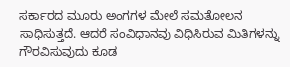ಸರ್ಕಾರದ ಮೂರು ಅಂಗಗಳ ಮೇಲೆ ಸಮತೋಲನ ಸಾಧಿಸುತ್ತದೆ. ಆದರೆ ಸಂವಿಧಾನವು ವಿಧಿಸಿರುವ ಮಿತಿಗಳನ್ನು ಗೌರವಿಸುವುದು ಕೂಡ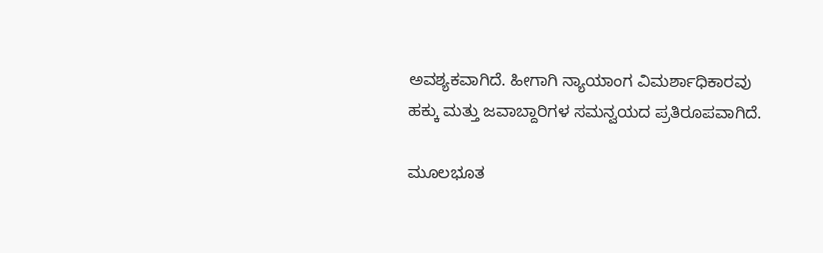ಅವಶ್ಯಕವಾಗಿದೆ. ಹೀಗಾಗಿ ನ್ಯಾಯಾಂಗ ವಿಮರ್ಶಾಧಿಕಾರವು ಹಕ್ಕು ಮತ್ತು ಜವಾಬ್ದಾರಿಗಳ ಸಮನ್ವಯದ ಪ್ರತಿರೂಪವಾಗಿದೆ.

ಮೂಲಭೂತ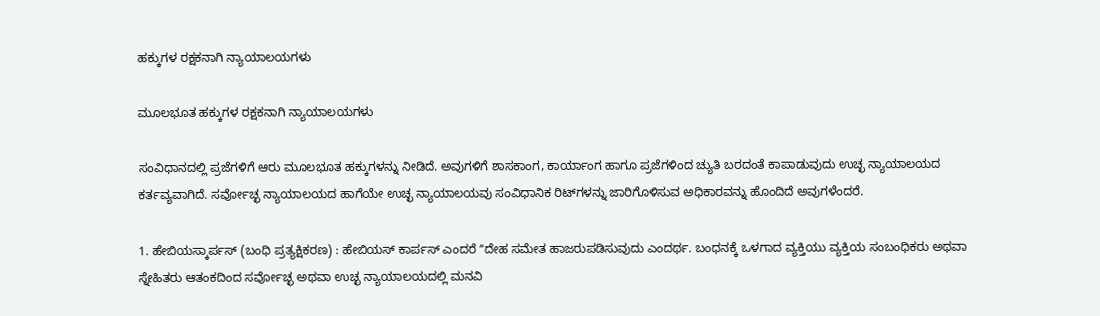ಹಕ್ಕುಗಳ ರಕ್ಷಕನಾಗಿ ನ್ಯಾಯಾಲಯಗಳು

ಮೂಲಭೂತ ಹಕ್ಕುಗಳ ರಕ್ಷಕನಾಗಿ ನ್ಯಾಯಾಲಯಗಳು

ಸಂವಿಧಾನದಲ್ಲಿ ಪ್ರಜೆಗಳಿಗೆ ಆರು ಮೂಲಭೂತ ಹಕ್ಕುಗಳನ್ನು ನೀಡಿದೆ. ಅವುಗಳಿಗೆ ಶಾಸಕಾಂಗ, ಕಾರ್ಯಾಂಗ ಹಾಗೂ ಪ್ರಜೆಗಳಿಂದ ಚ್ಯುತಿ ಬರದಂತೆ ಕಾಪಾಡುವುದು ಉಚ್ಛ ನ್ಯಾಯಾಲಯದ ಕರ್ತವ್ಯವಾಗಿದೆ. ಸರ್ವೋಚ್ಛ ನ್ಯಾಯಾಲಯದ ಹಾಗೆಯೇ ಉಚ್ಛ ನ್ಯಾಯಾಲಯವು ಸಂವಿಧಾನಿಕ ರಿಟ್‌ಗಳನ್ನು ಜಾರಿಗೊಳಿಸುವ ಅಧಿಕಾರವನ್ನು ಹೊಂದಿದೆ ಅವುಗಳೆಂದರೆ.

1. ಹೇಬಿಯಸ್ಕಾರ್ಪಸ್ (ಬಂಧಿ ಪ್ರತ್ಯಕ್ಷಿಕರಣ) : ಹೇಬಿಯಸ್ ಕಾರ್ಪಸ್ ಎಂದರೆ ʻʻದೇಹ ಸಮೇತ ಹಾಜರುಪಡಿಸುವುದು ಎಂದರ್ಥ. ಬಂಧನಕ್ಕೆ ಒಳಗಾದ ವ್ಯಕ್ತಿಯು ವ್ಯಕ್ತಿಯ ಸಂಬಂಧಿಕರು ಅಥವಾ ಸ್ನೇಹಿತರು ಆತಂಕದಿಂದ ಸರ್ವೋಚ್ಛ ಅಥವಾ ಉಚ್ಛ ನ್ಯಾಯಾಲಯದಲ್ಲಿ ಮನವಿ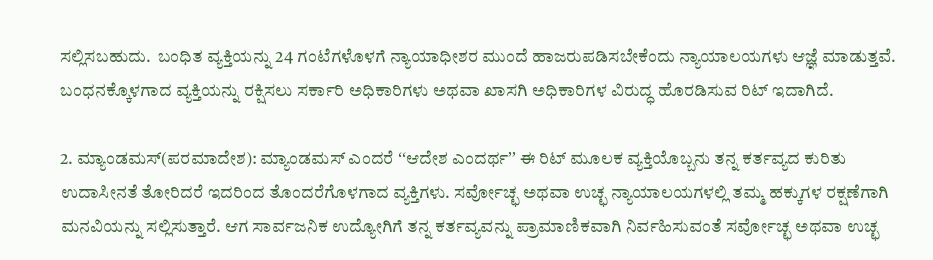ಸಲ್ಲಿಸಬಹುದು.  ಬಂಧಿತ ವ್ಯಕ್ತಿಯನ್ನು 24 ಗಂಟೆಗಳೊಳಗೆ ನ್ಯಾಯಾಧೀಶರ ಮುಂದೆ ಹಾಜರುಪಡಿಸಬೇಕೆಂದು ನ್ಯಾಯಾಲಯಗಳು ಆಜ್ಞೆ ಮಾಡುತ್ತವೆ. ಬಂಧನಕ್ಕೊಳಗಾದ ವ್ಯಕ್ತಿಯನ್ನು ರಕ್ಷಿಸಲು ಸರ್ಕಾರಿ ಅಧಿಕಾರಿಗಳು ಅಥವಾ ಖಾಸಗಿ ಅಧಿಕಾರಿಗಳ ವಿರುದ್ಧ ಹೊರಡಿಸುವ ರಿಟ್‌ ಇದಾಗಿದೆ.

2. ಮ್ಯಾಂಡಮಸ್(ಪರಮಾದೇಶ): ಮ್ಯಾಂಡಮಸ್ ಎಂದರೆ ʻʻಆದೇಶ ಎಂದರ್ಥʼʼ ಈ ರಿಟ್‌ ಮೂಲಕ ವ್ಯಕ್ತಿಯೊಬ್ಬನು ತನ್ನ ಕರ್ತವ್ಯದ ಕುರಿತು ಉದಾಸೀನತೆ ತೋರಿದರೆ ಇದರಿಂದ ತೊಂದರೆಗೊಳಗಾದ ವ್ಯಕ್ತಿಗಳು. ಸರ್ವೋಚ್ಛ ಅಥವಾ ಉಚ್ಛ ನ್ಯಾಯಾಲಯಗಳಲ್ಲಿ ತಮ್ಮ ಹಕ್ಕುಗಳ ರಕ್ಷಣೆಗಾಗಿ ಮನವಿಯನ್ನು ಸಲ್ಲಿಸುತ್ತಾರೆ. ಆಗ ಸಾರ್ವಜನಿಕ ಉದ್ಯೋಗಿಗೆ ತನ್ನ ಕರ್ತವ್ಯವನ್ನು ಪ್ರಾಮಾಣಿಕವಾಗಿ ನಿರ್ವಹಿಸುವಂತೆ ಸರ್ವೋಚ್ಛ ಅಥವಾ ಉಚ್ಛ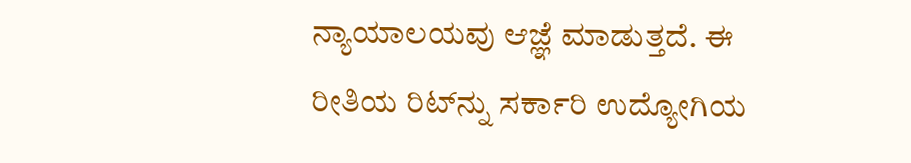ನ್ಯಾಯಾಲಯವು ಆಜ್ಞೆ ಮಾಡುತ್ತದೆ. ಈ ರೀತಿಯ ರಿಟ್‌ನ್ನು ಸರ್ಕಾರಿ ಉದ್ಯೋಗಿಯ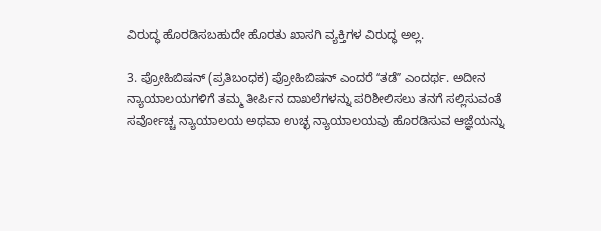ವಿರುದ್ಧ ಹೊರಡಿಸಬಹುದೇ ಹೊರತು ಖಾಸಗಿ ವ್ಯಕ್ತಿಗಳ ವಿರುದ್ಧ ಅಲ್ಲ.

3. ಪ್ರೋಹಿಬಿಷನ್‌ (ಪ್ರತಿಬಂಧಕ) ಪ್ರೋಹಿಬಿಷನ್ ಎಂದರೆ ʻʻತಡೆʼʼ ಎಂದರ್ಥ. ಅದೀನ ನ್ಯಾಯಾಲಯಗಳಿಗೆ ತಮ್ಮ ತೀರ್ಪಿನ ದಾಖಲೆಗಳನ್ನು ಪರಿಶೀಲಿಸಲು ತನಗೆ ಸಲ್ಲಿಸುವಂತೆ ಸರ್ವೋಚ್ಚ ನ್ಯಾಯಾಲಯ ಅಥವಾ ಉಚ್ಛ ನ್ಯಾಯಾಲಯವು ಹೊರಡಿಸುವ ಆಜ್ಞೆಯನ್ನು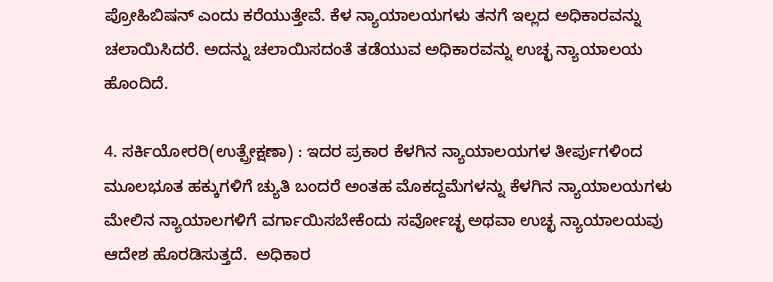ಪ್ರೋಹಿಬಿಷನ್ ಎಂದು ಕರೆಯುತ್ತೇವೆ. ಕೆಳ ನ್ಯಾಯಾಲಯಗಳು ತನಗೆ ಇಲ್ಲದ ಅಧಿಕಾರವನ್ನು ಚಲಾಯಿಸಿದರೆ. ಅದನ್ನು ಚಲಾಯಿಸದಂತೆ ತಡೆಯುವ ಅಧಿಕಾರವನ್ನು ಉಚ್ಛ ನ್ಯಾಯಾಲಯ ಹೊಂದಿದೆ.

4. ಸರ್ಕಿಯೋರರಿ(ಉತ್ಪ್ರೇಕ್ಷಣಾ) : ಇದರ ಪ್ರಕಾರ ಕೆಳಗಿನ ನ್ಯಾಯಾಲಯಗಳ ತೀರ್ಪುಗಳಿಂದ ಮೂಲಭೂತ ಹಕ್ಕುಗಳಿಗೆ ಚ್ಯುತಿ ಬಂದರೆ ಅಂತಹ ಮೊಕದ್ದಮೆಗಳನ್ನು ಕೆಳಗಿನ ನ್ಯಾಯಾಲಯಗಳು ಮೇಲಿನ ನ್ಯಾಯಾಲಗಳಿಗೆ ವರ್ಗಾಯಿಸಬೇಕೆಂದು ಸರ್ವೋಚ್ಛ ಅಥವಾ ಉಚ್ಛ ನ್ಯಾಯಾಲಯವು ಆದೇಶ ಹೊರಡಿಸುತ್ತದೆ.  ಅಧಿಕಾರ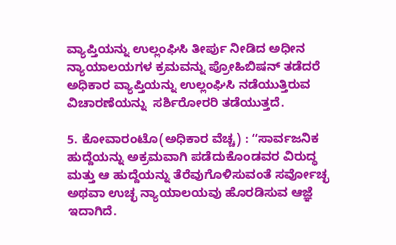ವ್ಯಾಪ್ತಿಯನ್ನು ಉಲ್ಲಂಘಿಸಿ ತೀರ್ಪು ನೀಡಿದ ಅಧೀನ ನ್ಯಾಯಾಲಯಗಳ ಕ್ರಮವನ್ನು ಪ್ರೋಹಿಬಿಷನ್ ತಡೆದರೆ ಅಧಿಕಾರ ವ್ಯಾಪ್ತಿಯನ್ನು ಉಲ್ಲಂಘಿಸಿ ನಡೆಯುತ್ತಿರುವ  ವಿಚಾರಣೆಯನ್ನು  ಸರ್ಶಿರೋರರಿ ತಡೆಯುತ್ತದೆ.

5. ಕೋವಾರಂಟೊ(ಅಧಿಕಾರ ವೆಚ್ಚ) : ʻʻಸಾರ್ವಜನಿಕ ಹುದ್ದೆಯನ್ನು ಅಕ್ರಮವಾಗಿ ಪಡೆದುಕೊಂಡವರ ವಿರುದ್ಧ ಮತ್ತು ಆ ಹುದ್ದೆಯನ್ನು ತೆರೆವುಗೊಳಿಸುವಂತೆ ಸರ್ವೋಚ್ಛ ಅಥವಾ ಉಚ್ಛ ನ್ಯಾಯಾಲಯವು ಹೊರಡಿಸುವ ಆಜ್ಞೆ ಇದಾಗಿದೆ.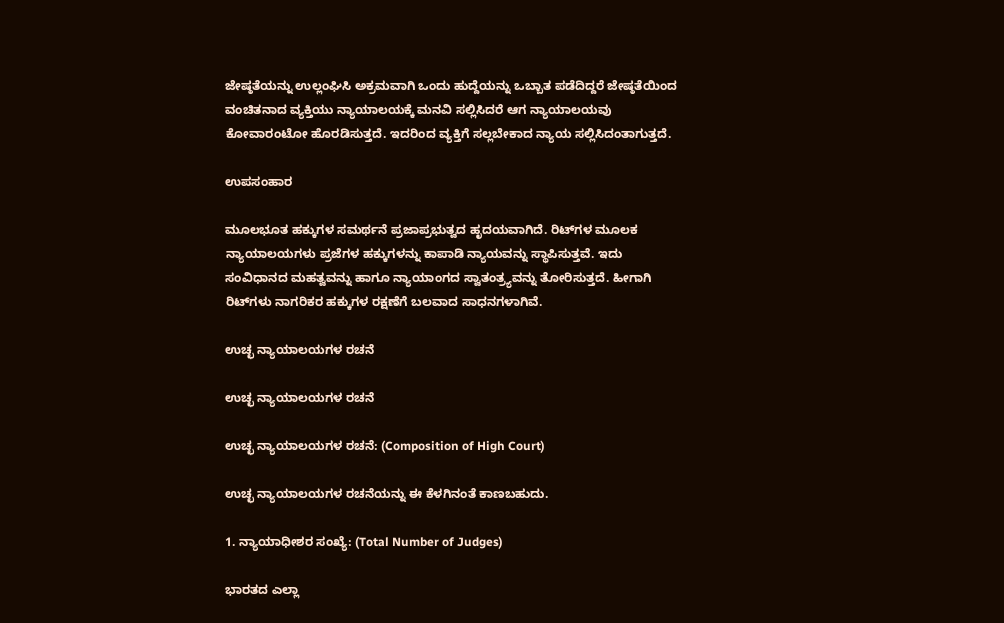ಜೇಷ್ಠತೆಯನ್ನು ಉಲ್ಲಂಘಿಸಿ ಅಕ್ರಮವಾಗಿ ಒಂದು ಹುದ್ದೆಯನ್ನು ಒಬ್ಬಾತ ಪಡೆದಿದ್ದರೆ ಜೇಷ್ಠತೆಯಿಂದ ವಂಚಿತನಾದ ವ್ಯಕ್ತಿಯು ನ್ಯಾಯಾಲಯಕ್ಕೆ ಮನವಿ ಸಲ್ಲಿಸಿದರೆ ಆಗ ನ್ಯಾಯಾಲಯವು  ಕೋವಾರಂಟೋ ಹೊರಡಿಸುತ್ತದೆ. ಇದರಿಂದ ವ್ಯಕ್ತಿಗೆ ಸಲ್ಲಬೇಕಾದ ನ್ಯಾಯ ಸಲ್ಲಿಸಿದಂತಾಗುತ್ತದೆ.

ಉಪಸಂಹಾರ

ಮೂಲಭೂತ ಹಕ್ಕುಗಳ ಸಮರ್ಥನೆ ಪ್ರಜಾಪ್ರಭುತ್ವದ ಹೃದಯವಾಗಿದೆ. ರಿಟ್‌ಗಳ ಮೂಲಕ ನ್ಯಾಯಾಲಯಗಳು ಪ್ರಜೆಗಳ ಹಕ್ಕುಗಳನ್ನು ಕಾಪಾಡಿ ನ್ಯಾಯವನ್ನು ಸ್ಥಾಪಿಸುತ್ತವೆ. ಇದು ಸಂವಿಧಾನದ ಮಹತ್ವವನ್ನು ಹಾಗೂ ನ್ಯಾಯಾಂಗದ ಸ್ವಾತಂತ್ರ್ಯವನ್ನು ತೋರಿಸುತ್ತದೆ. ಹೀಗಾಗಿ ರಿಟ್‌ಗಳು ನಾಗರಿಕರ ಹಕ್ಕುಗಳ ರಕ್ಷಣೆಗೆ ಬಲವಾದ ಸಾಧನಗಳಾಗಿವೆ.

ಉಚ್ಛ ನ್ಯಾಯಾಲಯಗಳ ರಚನೆ

ಉಚ್ಛ ನ್ಯಾಯಾಲಯಗಳ ರಚನೆ

ಉಚ್ಛ ನ್ಯಾಯಾಲಯಗಳ ರಚನೆ: (Composition of High Court)

ಉಚ್ಛ ನ್ಯಾಯಾಲಯಗಳ ರಚನೆಯನ್ನು ಈ ಕೆಳಗಿನಂತೆ ಕಾಣಬಹುದು.

1. ನ್ಯಾಯಾಧೀಶರ ಸಂಖ್ಯೆ: (Total Number of Judges)

ಭಾರತದ ಎಲ್ಲಾ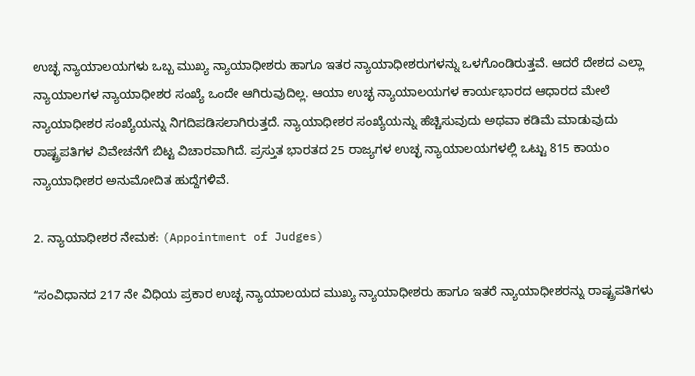ಉಚ್ಛ ನ್ಯಾಯಾಲಯಗಳು ಒಬ್ಬ ಮುಖ್ಯ ನ್ಯಾಯಾಧೀಶರು ಹಾಗೂ ಇತರ ನ್ಯಾಯಾಧೀಶರುಗಳನ್ನು ಒಳಗೊಂಡಿರುತ್ತವೆ. ಆದರೆ ದೇಶದ ಎಲ್ಲಾ ನ್ಯಾಯಾಲಗಳ ನ್ಯಾಯಾಧೀಶರ ಸಂಖ್ಯೆ ಒಂದೇ ಆಗಿರುವುದಿಲ್ಲ. ಆಯಾ ಉಚ್ಛ ನ್ಯಾಯಾಲಯಗಳ ಕಾರ್ಯಭಾರದ ಆಧಾರದ ಮೇಲೆ ನ್ಯಾಯಾಧೀಶರ ಸಂಖ್ಯೆಯನ್ನು ನಿಗದಿಪಡಿಸಲಾಗಿರುತ್ತದೆ. ನ್ಯಾಯಾಧೀಶರ ಸಂಖ್ಯೆಯನ್ನು ಹೆಚ್ಚಿಸುವುದು ಅಥವಾ ಕಡಿಮೆ ಮಾಡುವುದು ರಾಷ್ಟ್ರಪತಿಗಳ ವಿವೇಚನೆಗೆ ಬಿಟ್ಟ ವಿಚಾರವಾಗಿದೆ. ಪ್ರಸ್ತುತ ಭಾರತದ 25 ರಾಜ್ಯಗಳ ಉಚ್ಛ ನ್ಯಾಯಾಲಯಗಳಲ್ಲಿ ಒಟ್ಟು 815 ಕಾಯಂ ನ್ಯಾಯಾಧೀಶರ ಅನುಮೋದಿತ ಹುದ್ದೆಗಳಿವೆ.

2. ನ್ಯಾಯಾಧೀಶರ ನೇಮಕ: (Appointment of Judges)

ʻʻಸಂವಿಧಾನದ 217 ನೇ ವಿಧಿಯ ಪ್ರಕಾರ ಉಚ್ಛ ನ್ಯಾಯಾಲಯದ ಮುಖ್ಯ ನ್ಯಾಯಾಧೀಶರು ಹಾಗೂ ಇತರೆ ನ್ಯಾಯಾಧೀಶರನ್ನು ರಾಷ್ಟ್ರಪತಿಗಳು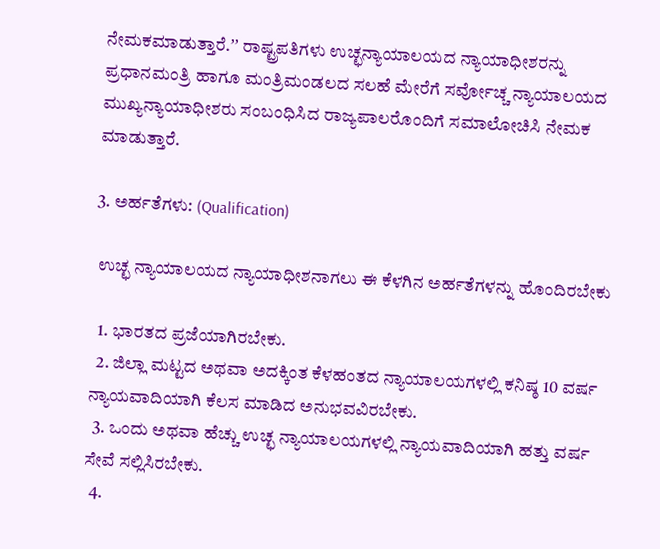ನೇಮಕಮಾಡುತ್ತಾರೆ.ʼʼ ರಾಷ್ಟ್ರಪತಿಗಳು ಉಚ್ಛನ್ಯಾಯಾಲಯದ ನ್ಯಾಯಾಧೀಶರನ್ನು ಪ್ರಧಾನಮಂತ್ರಿ ಹಾಗೂ ಮಂತ್ರಿಮಂಡಲದ ಸಲಹೆ ಮೇರೆಗೆ ಸರ್ವೋಚ್ಚ ನ್ಯಾಯಾಲಯದ ಮುಖ್ಯನ್ಯಾಯಾಧೀಶರು ಸಂಬಂಧಿಸಿದ ರಾಜ್ಯಪಾಲರೊಂದಿಗೆ ಸಮಾಲೋಚಿಸಿ ನೇಮಕ ಮಾಡುತ್ತಾರೆ.

3. ಅರ್ಹತೆಗಳು: (Qualification)

 ಉಚ್ಛ ನ್ಯಾಯಾಲಯದ ನ್ಯಾಯಾಧೀಶನಾಗಲು ಈ ಕೆಳಗಿನ ಅರ್ಹತೆಗಳನ್ನು ಹೊಂದಿರಬೇಕು

  1. ಭಾರತದ ಪ್ರಜೆಯಾಗಿರಬೇಕು.
  2. ಜಿಲ್ಲಾ ಮಟ್ಟದ ಅಥವಾ ಅದಕ್ಕಿಂತ ಕೆಳಹಂತದ ನ್ಯಾಯಾಲಯಗಳಲ್ಲಿ ಕನಿಷ್ಠ 10 ವರ್ಷ ನ್ಯಾಯವಾದಿಯಾಗಿ ಕೆಲಸ ಮಾಡಿದ ಅನುಭವವಿರಬೇಕು.
  3. ಒಂದು ಅಥವಾ ಹೆಚ್ಚು ಉಚ್ಛ ನ್ಯಾಯಾಲಯಗಳಲ್ಲಿ ನ್ಯಾಯವಾದಿಯಾಗಿ ಹತ್ತು ವರ್ಷ ಸೇವೆ ಸಲ್ಲಿಸಿರಬೇಕು.
  4.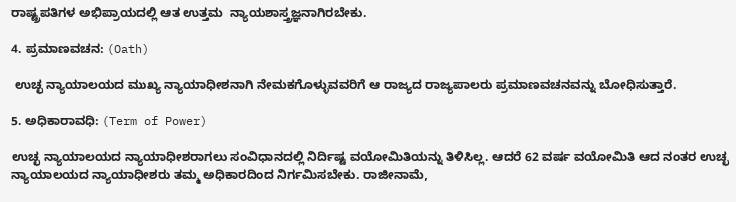ರಾಷ್ಟ್ರಪತಿಗಳ ಅಭಿಪ್ರಾಯದಲ್ಲಿ ಆತ ಉತ್ತಮ  ನ್ಯಾಯಶಾಸ್ತ್ರಜ್ಞನಾಗಿರಬೇಕು.

4. ಪ್ರಮಾಣವಚನ: (Oath)

 ಉಚ್ಛ ನ್ಯಾಯಾಲಯದ ಮುಖ್ಯ ನ್ಯಾಯಾಧೀಶನಾಗಿ ನೇಮಕಗೊಳ್ಳುವವರಿಗೆ ಆ ರಾಜ್ಯದ ರಾಜ್ಯಪಾಲರು ಪ್ರಮಾಣವಚನವನ್ನು ಬೋಧಿಸುತ್ತಾರೆ.

5. ಅಧಿಕಾರಾವಧಿ: (Term of Power)

ಉಚ್ಛ ನ್ಯಾಯಾಲಯದ ನ್ಯಾಯಾಧೀಶರಾಗಲು ಸಂವಿಧಾನದಲ್ಲಿ ನಿರ್ದಿಷ್ಟ ವಯೋಮಿತಿಯನ್ನು ತಿಳಿಸಿಲ್ಲ. ಆದರೆ 62 ವರ್ಷ ವಯೋಮಿತಿ ಆದ ನಂತರ ಉಚ್ಛ ನ್ಯಾಯಾಲಯದ ನ್ಯಾಯಾಧೀಶರು ತಮ್ಮ ಅಧಿಕಾರದಿಂದ ನಿರ್ಗಮಿಸಬೇಕು. ರಾಜೀನಾಮೆ,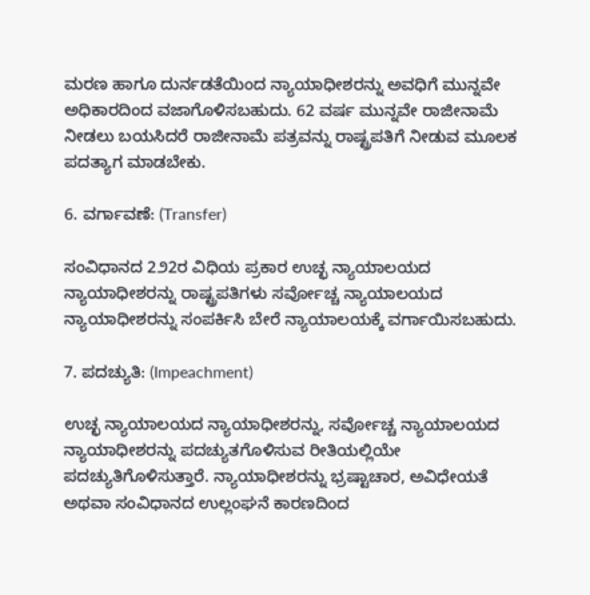ಮರಣ ಹಾಗೂ ದುರ್ನಡತೆಯಿಂದ ನ್ಯಾಯಾಧೀಶರನ್ನು ಅವಧಿಗೆ ಮುನ್ನವೇ ಅಧಿಕಾರದಿಂದ ವಜಾಗೊಳಿಸಬಹುದು. 62 ವರ್ಷ ಮುನ್ನವೇ ರಾಜೀನಾಮೆ ನೀಡಲು ಬಯಸಿದರೆ ರಾಜೀನಾಮೆ ಪತ್ರವನ್ನು ರಾಷ್ಟ್ರಪತಿಗೆ ನೀಡುವ ಮೂಲಕ ಪದತ್ಯಾಗ ಮಾಡಬೇಕು.

6. ವರ್ಗಾವಣೆ: (Transfer)

ಸಂವಿಧಾನದ 2೨2ರ ವಿಧಿಯ ಪ್ರಕಾರ ಉಚ್ಛ ನ್ಯಾಯಾಲಯದ ನ್ಯಾಯಾಧೀಶರನ್ನು ರಾಷ್ಟ್ರಪತಿಗಳು ಸರ್ವೋಚ್ಚ ನ್ಯಾಯಾಲಯದ ನ್ಯಾಯಾಧೀಶರನ್ನು ಸಂಪರ್ಕಿಸಿ ಬೇರೆ ನ್ಯಾಯಾಲಯಕ್ಕೆ ವರ್ಗಾಯಿಸಬಹುದು.

7. ಪದಚ್ಯುತಿ: (Impeachment)

ಉಚ್ಛ ನ್ಯಾಯಾಲಯದ ನ್ಯಾಯಾಧೀಶರನ್ನು, ಸರ್ವೋಚ್ಚ ನ್ಯಾಯಾಲಯದ ನ್ಯಾಯಾಧೀಶರನ್ನು ಪದಚ್ಯುತಗೊಳಿಸುವ ರೀತಿಯಲ್ಲಿಯೇ ಪದಚ್ಯುತಿಗೊಳಿಸುತ್ತಾರೆ. ನ್ಯಾಯಾಧೀಶರನ್ನು ಭ್ರಷ್ಟಾಚಾರ, ಅವಿಧೇಯತೆ ಅಥವಾ ಸಂವಿಧಾನದ ಉಲ್ಲಂಘನೆ ಕಾರಣದಿಂದ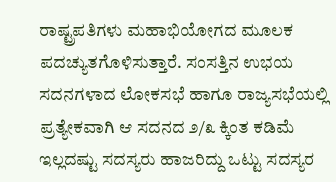ರಾಷ್ಟ್ರಪತಿಗಳು ಮಹಾಭಿಯೋಗದ ಮೂಲಕ ಪದಚ್ಯುತಗೊಳಿಸುತ್ತಾರೆ. ಸಂಸತ್ತಿನ ಉಭಯ ಸದನಗಳಾದ ಲೋಕಸಭೆ ಹಾಗೂ ರಾಜ್ಯಸಭೆಯಲ್ಲಿ ಪ್ರತ್ಯೇಕವಾಗಿ ಆ ಸದನದ ೨/೩ ಕ್ಕಿಂತ ಕಡಿಮೆ ಇಲ್ಲದಷ್ಟು ಸದಸ್ಯರು ಹಾಜರಿದ್ದು ಒಟ್ಟು ಸದಸ್ಯರ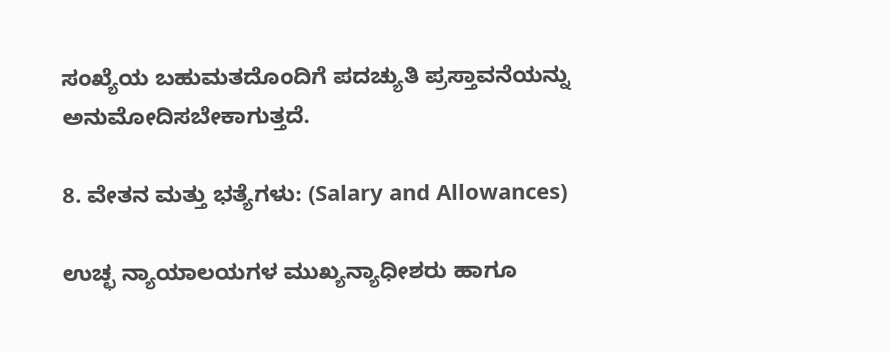ಸಂಖ್ಯೆಯ ಬಹುಮತದೊಂದಿಗೆ ಪದಚ್ಯುತಿ ಪ್ರಸ್ತಾವನೆಯನ್ನು ಅನುಮೋದಿಸಬೇಕಾಗುತ್ತದೆ.

8. ವೇತನ ಮತ್ತು ಭತ್ಯೆಗಳು: (Salary and Allowances)

ಉಚ್ಛ ನ್ಯಾಯಾಲಯಗಳ ಮುಖ್ಯನ್ಯಾಧೀಶರು ಹಾಗೂ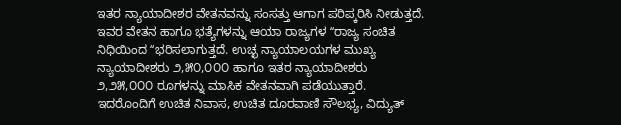ಇತರ ನ್ಯಾಯಾದೀಶರ ವೇತನವನ್ನು ಸಂಸತ್ತು ಆಗಾಗ ಪರಿಪ್ಕರಿಸಿ ನೀಡುತ್ತದೆ. ಇವರ ವೇತನ ಹಾಗೂ ಭತ್ಯೆಗಳನ್ನು ಆಯಾ ರಾಜ್ಯಗಳ ʻʻರಾಜ್ಯ ಸಂಚಿತ ನಿಧಿಯಿಂದ ʻʻಭರಿಸಲಾಗುತ್ತದೆ. ಉಚ್ಛ ನ್ಯಾಯಾಲಯಗಳ ಮುಖ್ಯ ನ್ಯಾಯಾದೀಶರು ೨,೫೦,೦೦೦ ಹಾಗೂ ಇತರ ನ್ಯಾಯಾದೀಶರು ೨,೨೫,೦೦೦ ರೂಗಳನ್ನು ಮಾಸಿಕ ವೇತನವಾಗಿ ಪಡೆಯುತ್ತಾರೆ. ಇದರೊಂದಿಗೆ ಉಚಿತ ನಿವಾಸ, ಉಚಿತ ದೂರವಾಣಿ ಸೌಲಭ್ಯ, ವಿದ್ಯುತ್‌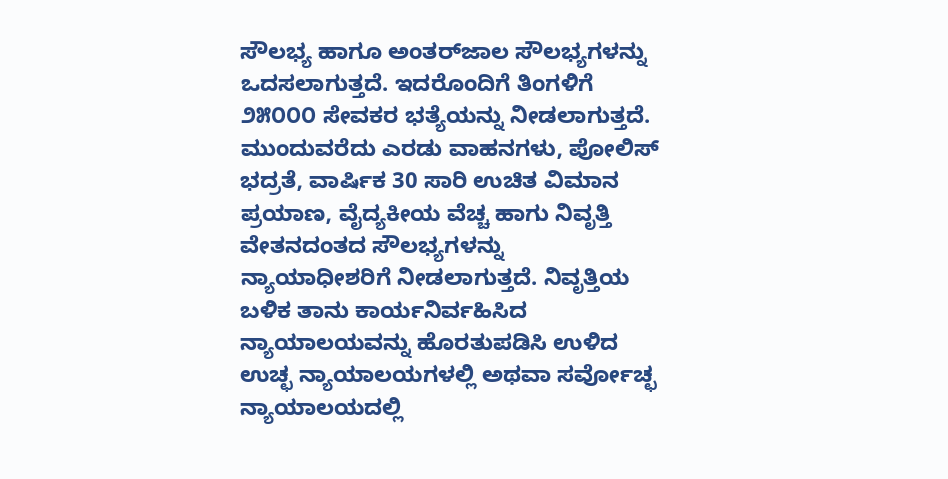ಸೌಲಭ್ಯ ಹಾಗೂ ಅಂತರ್‌ಜಾಲ ಸೌಲಭ್ಯಗಳನ್ನು ಒದಸಲಾಗುತ್ತದೆ. ಇದರೊಂದಿಗೆ ತಿಂಗಳಿಗೆ ೨೫೦೦೦ ಸೇವಕರ ಭತ್ಯೆಯನ್ನು ನೀಡಲಾಗುತ್ತದೆ. ಮುಂದುವರೆದು ಎರಡು ವಾಹನಗಳು, ಪೋಲಿಸ್‌ ಭದ್ರತೆ, ವಾರ್ಷಿಕ 30 ಸಾರಿ ಉಚಿತ ವಿಮಾನ ಪ್ರಯಾಣ, ವೈದ್ಯಕೀಯ ವೆಚ್ಚ ಹಾಗು ನಿವೃತ್ತಿ ವೇತನದಂತದ ಸೌಲಭ್ಯಗಳನ್ನು ನ್ಯಾಯಾಧೀಶರಿಗೆ ನೀಡಲಾಗುತ್ತದೆ. ನಿವೃತ್ತಿಯ ಬಳಿಕ ತಾನು ಕಾರ್ಯನಿರ್ವಹಿಸಿದ ನ್ಯಾಯಾಲಯವನ್ನು ಹೊರತುಪಡಿಸಿ ಉಳಿದ ಉಚ್ಛ ನ್ಯಾಯಾಲಯಗಳಲ್ಲಿ ಅಥವಾ ಸರ್ವೋಚ್ಛ ನ್ಯಾಯಾಲಯದಲ್ಲಿ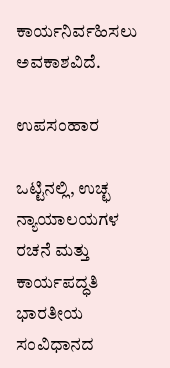ಕಾರ್ಯನಿರ್ವಹಿಸಲು ಅವಕಾಶವಿದೆ.

ಉಪಸಂಹಾರ

ಒಟ್ಟಿನಲ್ಲಿ, ಉಚ್ಛ ನ್ಯಾಯಾಲಯಗಳ ರಚನೆ ಮತ್ತು ಕಾರ್ಯಪದ್ಧತಿ ಭಾರತೀಯ ಸಂವಿಧಾನದ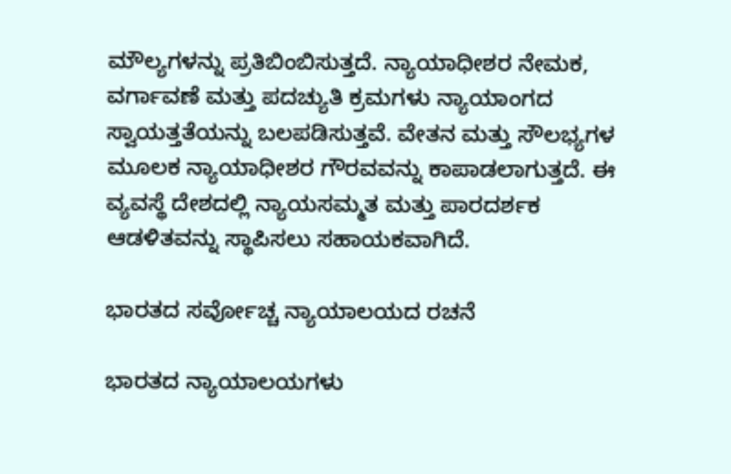ಮೌಲ್ಯಗಳನ್ನು ಪ್ರತಿಬಿಂಬಿಸುತ್ತದೆ. ನ್ಯಾಯಾಧೀಶರ ನೇಮಕ, ವರ್ಗಾವಣೆ ಮತ್ತು ಪದಚ್ಯುತಿ ಕ್ರಮಗಳು ನ್ಯಾಯಾಂಗದ ಸ್ವಾಯತ್ತತೆಯನ್ನು ಬಲಪಡಿಸುತ್ತವೆ. ವೇತನ ಮತ್ತು ಸೌಲಭ್ಯಗಳ ಮೂಲಕ ನ್ಯಾಯಾಧೀಶರ ಗೌರವವನ್ನು ಕಾಪಾಡಲಾಗುತ್ತದೆ. ಈ ವ್ಯವಸ್ಥೆ ದೇಶದಲ್ಲಿ ನ್ಯಾಯಸಮ್ಮತ ಮತ್ತು ಪಾರದರ್ಶಕ ಆಡಳಿತವನ್ನು ಸ್ಥಾಪಿಸಲು ಸಹಾಯಕವಾಗಿದೆ.

ಭಾರತದ ಸರ್ವೋಚ್ಚ ನ್ಯಾಯಾಲಯದ ರಚನೆ

ಭಾರತದ ನ್ಯಾಯಾಲಯಗಳು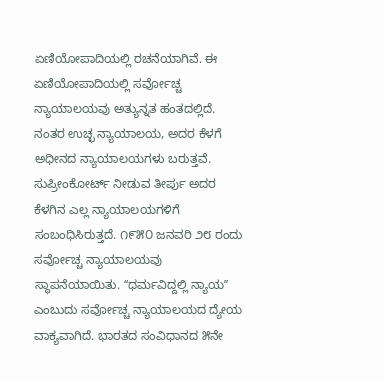ಏಣಿಯೋಪಾದಿಯಲ್ಲಿ ರಚನೆಯಾಗಿವೆ. ಈ ಏಣಿಯೋಪಾದಿಯಲ್ಲಿ ಸರ್ವೋಚ್ಚ ನ್ಯಾಯಾಲಯವು ಅತ್ಯುನ್ನತ ಹಂತದಲ್ಲಿದೆ. ನಂತರ ಉಚ್ಛ ನ್ಯಾಯಾಲಯ, ಅದರ ಕೆಳಗೆ ಅಧೀನದ ನ್ಯಾಯಾಲಯಗಳು ಬರುತ್ತವೆ. ಸುಪ್ರೀಂಕೋರ್ಟ್ ನೀಡುವ ತೀರ್ಪು ಅದರ ಕೆಳಗಿನ ಎಲ್ಲ ನ್ಯಾಯಾಲಯಗಳಿಗೆ ಸಂಬಂಧಿಸಿರುತ್ತದೆ. ೧೯೫೦ ಜನವರಿ ೨೮ ರಂದು ಸರ್ವೋಚ್ಚ ನ್ಯಾಯಾಲಯವು ಸ್ಥಾಪನೆಯಾಯಿತು. ʻʻಧರ್ಮವಿದ್ದಲ್ಲಿ ನ್ಯಾಯʼʼ ಎಂಬುದು ಸರ್ವೋಚ್ಚ ನ್ಯಾಯಾಲಯದ ದ್ಯೇಯ ವಾಕ್ಯವಾಗಿದೆ. ಭಾರತದ ಸಂವಿಧಾನದ ೫ನೇ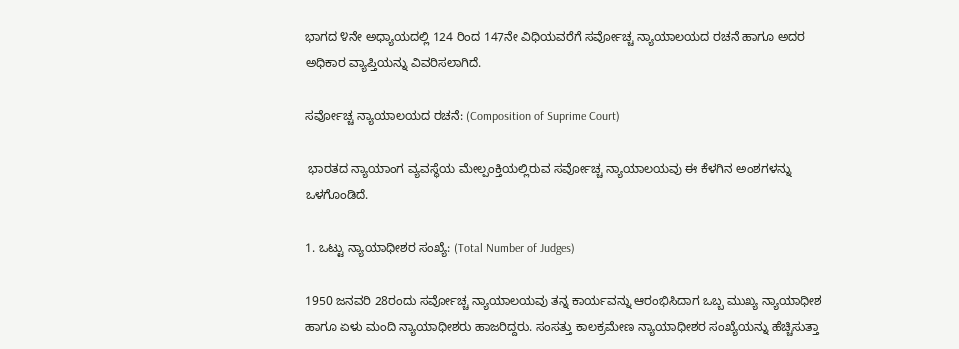ಭಾಗದ ೪ನೇ ಅಧ್ಯಾಯದಲ್ಲಿ 124 ರಿಂದ 147ನೇ ವಿಧಿಯವರೆಗೆ ಸರ್ವೋಚ್ಚ ನ್ಯಾಯಾಲಯದ ರಚನೆ ಹಾಗೂ ಅದರ ಅಧಿಕಾರ ವ್ಯಾಪ್ತಿಯನ್ನು ವಿವರಿಸಲಾಗಿದೆ.

ಸರ್ವೋಚ್ಚ ನ್ಯಾಯಾಲಯದ ರಚನೆ: (Composition of Suprime Court)

 ಭಾರತದ ನ್ಯಾಯಾಂಗ ವ್ಯವಸ್ಥೆಯ ಮೇಲ್ಪಂಕ್ತಿಯಲ್ಲಿರುವ ಸರ್ವೋಚ್ಚ ನ್ಯಾಯಾಲಯವು ಈ ಕೆಳಗಿನ ಅಂಶಗಳನ್ನು ಒಳಗೊಂಡಿದೆ.

1. ಒಟ್ಟು ನ್ಯಾಯಾಧೀಶರ ಸಂಖ್ಯೆ: (Total Number of Judges)

1950 ಜನವರಿ 28ರಂದು ಸರ್ವೋಚ್ಚ ನ್ಯಾಯಾಲಯವು ತನ್ನ ಕಾರ್ಯವನ್ನು ಆರಂಭಿಸಿದಾಗ ಒಬ್ಬ ಮುಖ್ಯ ನ್ಯಾಯಾಧೀಶ ಹಾಗೂ ಏಳು ಮಂದಿ ನ್ಯಾಯಾಧೀಶರು ಹಾಜರಿದ್ದರು. ಸಂಸತ್ತು ಕಾಲಕ್ರಮೇಣ ನ್ಯಾಯಾಧೀಶರ ಸಂಖ್ಯೆಯನ್ನು ಹೆಚ್ಚಿಸುತ್ತಾ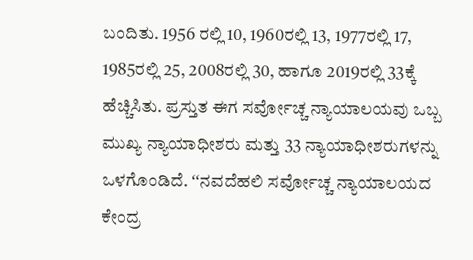ಬಂದಿತು. 1956 ರಲ್ಲಿ 10, 1960ರಲ್ಲಿ 13, 1977ರಲ್ಲಿ 17, 1985ರಲ್ಲಿ 25, 2008ರಲ್ಲಿ 30, ಹಾಗೂ 2019ರಲ್ಲಿ 33ಕ್ಕೆ ಹೆಚ್ಚಿಸಿತು. ಪ್ರಸ್ತುತ ಈಗ ಸರ್ವೋಚ್ಚ ನ್ಯಾಯಾಲಯವು ಒಬ್ಬ ಮುಖ್ಯ ನ್ಯಾಯಾಧೀಶರು ಮತ್ತು 33 ನ್ಯಾಯಾಧೀಶರುಗಳನ್ನು ಒಳಗೊಂಡಿದೆ. ʻʻನವದೆಹಲಿ ಸರ್ವೋಚ್ಚ ನ್ಯಾಯಾಲಯದ ಕೇಂದ್ರ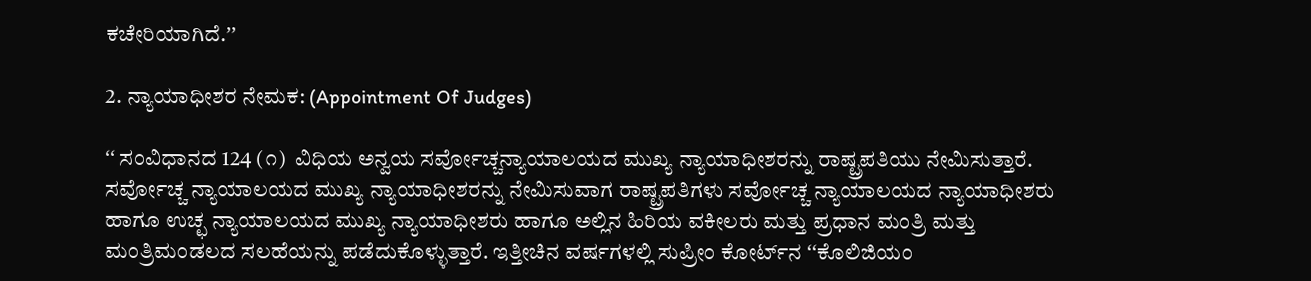ಕಚೇರಿಯಾಗಿದೆ.ʼʼ

2. ನ್ಯಾಯಾಧೀಶರ ನೇಮಕ: (Appointment Of Judges)

ʻʻ ಸಂವಿಧಾನದ 124 (೧)  ವಿಧಿಯ ಅನ್ವಯ ಸರ್ವೋಚ್ಚನ್ಯಾಯಾಲಯದ ಮುಖ್ಯ ನ್ಯಾಯಾಧೀಶರನ್ನು ರಾಷ್ಟ್ರಪತಿಯು ನೇಮಿಸುತ್ತಾರೆ. ಸರ್ವೋಚ್ಚ ನ್ಯಾಯಾಲಯದ ಮುಖ್ಯ ನ್ಯಾಯಾಧೀಶರನ್ನು ನೇಮಿಸುವಾಗ ರಾಷ್ಟ್ರಪತಿಗಳು ಸರ್ವೋಚ್ಚ ನ್ಯಾಯಾಲಯದ ನ್ಯಾಯಾಧೀಶರು ಹಾಗೂ ಉಚ್ಛ ನ್ಯಾಯಾಲಯದ ಮುಖ್ಯ ನ್ಯಾಯಾಧೀಶರು ಹಾಗೂ ಅಲ್ಲಿನ ಹಿರಿಯ ವಕೀಲರು ಮತ್ತು ಪ್ರಧಾನ ಮಂತ್ರಿ ಮತ್ತು ಮಂತ್ರಿಮಂಡಲದ ಸಲಹೆಯನ್ನು ಪಡೆದುಕೊಳ್ಳುತ್ತಾರೆ. ಇತ್ತೀಚಿನ ವರ್ಷಗಳಲ್ಲಿ ಸುಪ್ರೀಂ ಕೋರ್ಟ್‌ನ ʻʻಕೊಲಿಜಿಯಂ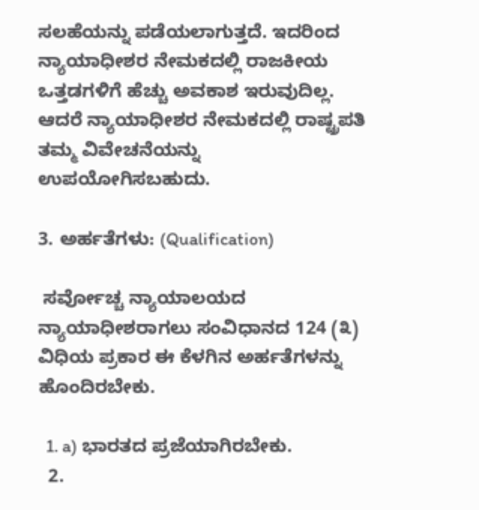ಸಲಹೆಯನ್ನು ಪಡೆಯಲಾಗುತ್ತದೆ. ಇದರಿಂದ ನ್ಯಾಯಾಧೀಶರ ನೇಮಕದಲ್ಲಿ ರಾಜಕೀಯ ಒತ್ತಡಗಳಿಗೆ ಹೆಚ್ಚು ಅವಕಾಶ ಇರುವುದಿಲ್ಲ. ಆದರೆ ನ್ಯಾಯಾಧೀಶರ ನೇಮಕದಲ್ಲಿ ರಾಷ್ಟ್ರಪತಿ ತಮ್ಮ ವಿವೇಚನೆಯನ್ನು ಉಪಯೋಗಿಸಬಹುದು.

3. ಅರ್ಹತೆಗಳು: (Qualification)

 ಸರ್ವೋಚ್ಚ ನ್ಯಾಯಾಲಯದ ನ್ಯಾಯಾಧೀಶರಾಗಲು ಸಂವಿಧಾನದ 124 (೩)  ವಿಧಿಯ ಪ್ರಕಾರ ಈ ಕೆಳಗಿನ ಅರ್ಹತೆಗಳನ್ನು ಹೊಂದಿರಬೇಕು.

  1. a) ಭಾರತದ ಪ್ರಜೆಯಾಗಿರಬೇಕು.
  2.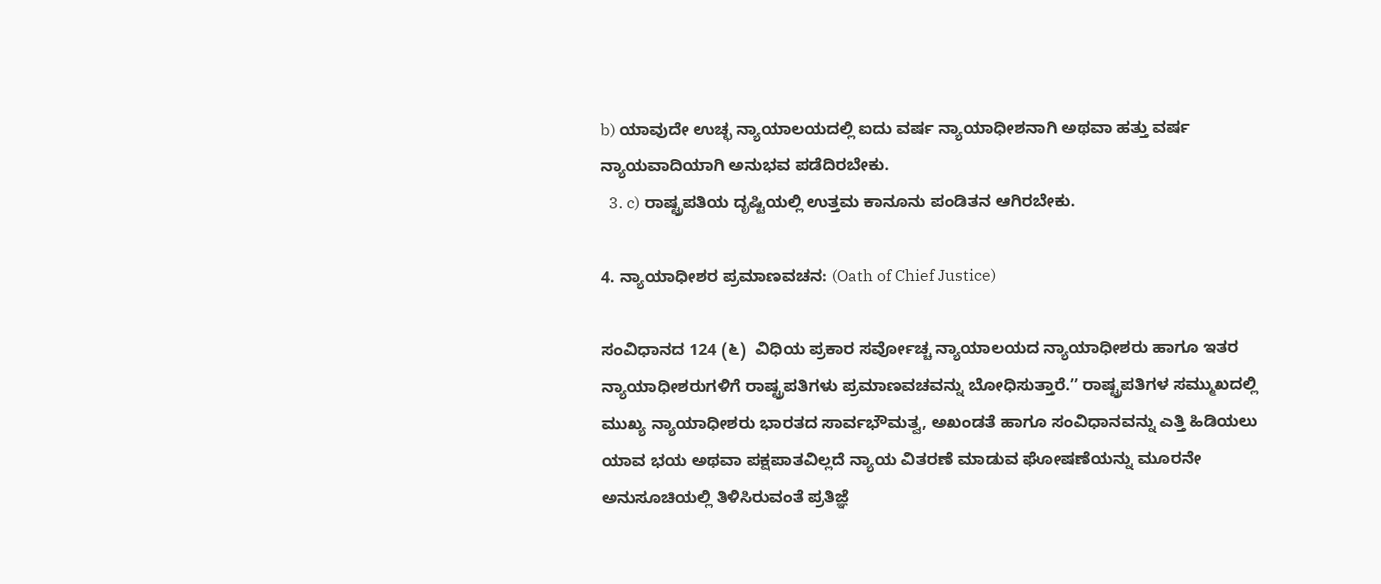b) ಯಾವುದೇ ಉಚ್ಛ ನ್ಯಾಯಾಲಯದಲ್ಲಿ ಐದು ವರ್ಷ ನ್ಯಾಯಾಧೀಶನಾಗಿ ಅಥವಾ ಹತ್ತು ವರ್ಷ ನ್ಯಾಯವಾದಿಯಾಗಿ ಅನುಭವ ಪಡೆದಿರಬೇಕು.
  3. c) ರಾಷ್ಟ್ರಪತಿಯ ದೃಷ್ಟಿಯಲ್ಲಿ ಉತ್ತಮ ಕಾನೂನು ಪಂಡಿತನ ಆಗಿರಬೇಕು.

4. ನ್ಯಾಯಾಧೀಶರ ಪ್ರಮಾಣವಚನ: (Oath of Chief Justice)

ಸಂವಿಧಾನದ 124 (೬)  ವಿಧಿಯ ಪ್ರಕಾರ ಸರ್ವೋಚ್ಚ ನ್ಯಾಯಾಲಯದ ನ್ಯಾಯಾಧೀಶರು ಹಾಗೂ ಇತರ ನ್ಯಾಯಾಧೀಶರುಗಳಿಗೆ ರಾಷ್ಟ್ರಪತಿಗಳು ಪ್ರಮಾಣವಚವನ್ನು ಬೋಧಿಸುತ್ತಾರೆ.ʼʼ ರಾಷ್ಟ್ರಪತಿಗಳ ಸಮ್ಮುಖದಲ್ಲಿ ಮುಖ್ಯ ನ್ಯಾಯಾಧೀಶರು ಭಾರತದ ಸಾರ್ವಭೌಮತ್ವ, ಅಖಂಡತೆ ಹಾಗೂ ಸಂವಿಧಾನವನ್ನು ಎತ್ತಿ ಹಿಡಿಯಲು ಯಾವ ಭಯ ಅಥವಾ ಪಕ್ಷಪಾತವಿಲ್ಲದೆ ನ್ಯಾಯ ವಿತರಣೆ ಮಾಡುವ ಘೋಷಣೆಯನ್ನು ಮೂರನೇ ಅನುಸೂಚಿಯಲ್ಲಿ ತಿಳಿಸಿರುವಂತೆ ಪ್ರತಿಜ್ಞೆ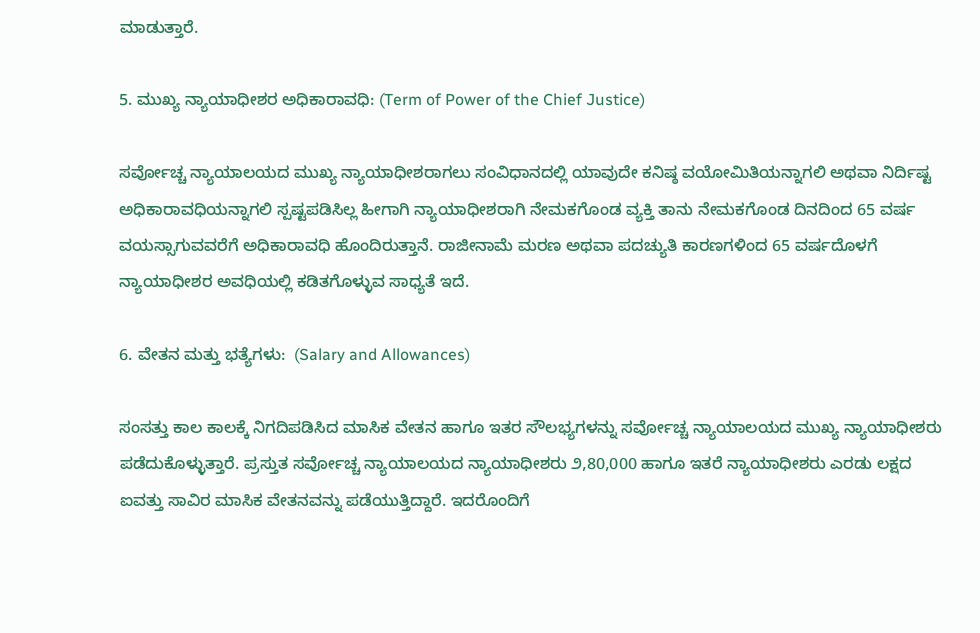ಮಾಡುತ್ತಾರೆ.

5. ಮುಖ್ಯ ನ್ಯಾಯಾಧೀಶರ ಅಧಿಕಾರಾವಧಿ: (Term of Power of the Chief Justice)

ಸರ್ವೋಚ್ಚ ನ್ಯಾಯಾಲಯದ ಮುಖ್ಯ ನ್ಯಾಯಾಧೀಶರಾಗಲು ಸಂವಿಧಾನದಲ್ಲಿ ಯಾವುದೇ ಕನಿಷ್ಠ ವಯೋಮಿತಿಯನ್ನಾಗಲಿ ಅಥವಾ ನಿರ್ದಿಷ್ಟ ಅಧಿಕಾರಾವಧಿಯನ್ನಾಗಲಿ ಸ್ಪಷ್ಟಪಡಿಸಿಲ್ಲ ಹೀಗಾಗಿ ನ್ಯಾಯಾಧೀಶರಾಗಿ ನೇಮಕಗೊಂಡ ವ್ಯಕ್ತಿ ತಾನು ನೇಮಕಗೊಂಡ ದಿನದಿಂದ 65 ವರ್ಷ ವಯಸ್ಸಾಗುವವರೆಗೆ ಅಧಿಕಾರಾವಧಿ ಹೊಂದಿರುತ್ತಾನೆ. ರಾಜೀನಾಮೆ ಮರಣ ಅಥವಾ ಪದಚ್ಯುತಿ ಕಾರಣಗಳಿಂದ 65 ವರ್ಷದೊಳಗೆ ನ್ಯಾಯಾಧೀಶರ ಅವಧಿಯಲ್ಲಿ ಕಡಿತಗೊಳ್ಳುವ ಸಾಧ್ಯತೆ ಇದೆ.

6. ವೇತನ ಮತ್ತು ಭತ್ಯೆಗಳು:  (Salary and Allowances)

ಸಂಸತ್ತು ಕಾಲ ಕಾಲಕ್ಕೆ ನಿಗದಿಪಡಿಸಿದ ಮಾಸಿಕ ವೇತನ ಹಾಗೂ ಇತರ ಸೌಲಭ್ಯಗಳನ್ನು ಸರ್ವೋಚ್ಚ ನ್ಯಾಯಾಲಯದ ಮುಖ್ಯ ನ್ಯಾಯಾಧೀಶರು ಪಡೆದುಕೊಳ್ಳುತ್ತಾರೆ. ಪ್ರಸ್ತುತ ಸರ್ವೋಚ್ಚ ನ್ಯಾಯಾಲಯದ ನ್ಯಾಯಾಧೀಶರು ೨,80,000 ಹಾಗೂ ಇತರೆ ನ್ಯಾಯಾಧೀಶರು ಎರಡು ಲಕ್ಷದ ಐವತ್ತು ಸಾವಿರ ಮಾಸಿಕ ವೇತನವನ್ನು ಪಡೆಯುತ್ತಿದ್ದಾರೆ. ಇದರೊಂದಿಗೆ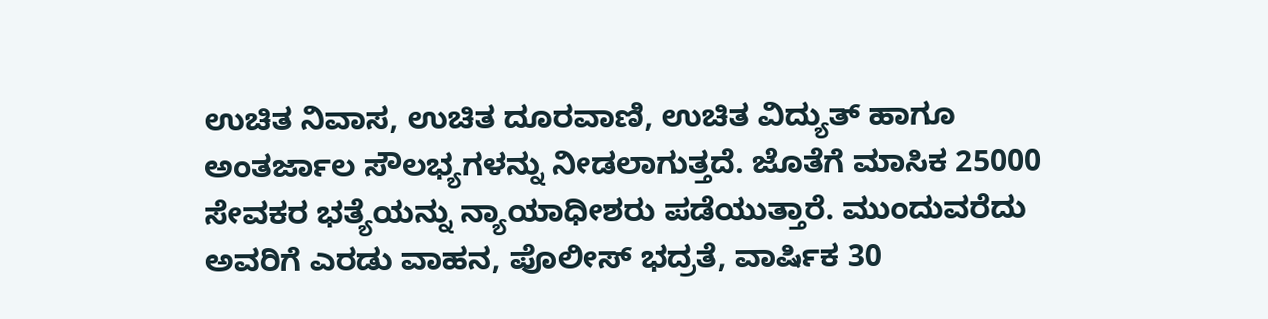ಉಚಿತ ನಿವಾಸ, ಉಚಿತ ದೂರವಾಣಿ, ಉಚಿತ ವಿದ್ಯುತ್ ಹಾಗೂ ಅಂತರ್ಜಾಲ ಸೌಲಭ್ಯಗಳನ್ನು ನೀಡಲಾಗುತ್ತದೆ. ಜೊತೆಗೆ ಮಾಸಿಕ 25000 ಸೇವಕರ ಭತ್ಯೆಯನ್ನು ನ್ಯಾಯಾಧೀಶರು ಪಡೆಯುತ್ತಾರೆ. ಮುಂದುವರೆದು ಅವರಿಗೆ ಎರಡು ವಾಹನ, ಪೊಲೀಸ್ ಭದ್ರತೆ, ವಾರ್ಷಿಕ 30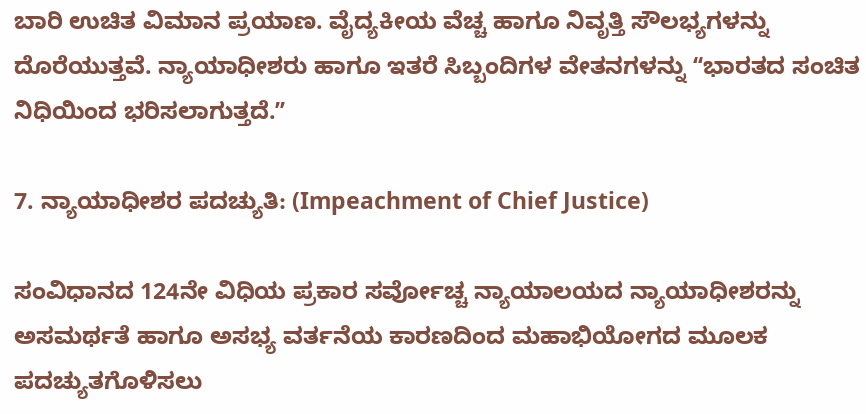ಬಾರಿ ಉಚಿತ ವಿಮಾನ ಪ್ರಯಾಣ. ವೈದ್ಯಕೀಯ ವೆಚ್ಚ ಹಾಗೂ ನಿವೃತ್ತಿ ಸೌಲಭ್ಯಗಳನ್ನು ದೊರೆಯುತ್ತವೆ. ನ್ಯಾಯಾಧೀಶರು ಹಾಗೂ ಇತರೆ ಸಿಬ್ಬಂದಿಗಳ ವೇತನಗಳನ್ನು ʻʻಭಾರತದ ಸಂಚಿತ ನಿಧಿಯಿಂದ ಭರಿಸಲಾಗುತ್ತದೆ.ʼʼ

7. ನ್ಯಾಯಾಧೀಶರ ಪದಚ್ಯುತಿ: (Impeachment of Chief Justice)

ಸಂವಿಧಾನದ 124ನೇ ವಿಧಿಯ ಪ್ರಕಾರ ಸರ್ವೋಚ್ಚ ನ್ಯಾಯಾಲಯದ ನ್ಯಾಯಾಧೀಶರನ್ನು ಅಸಮರ್ಥತೆ ಹಾಗೂ ಅಸಭ್ಯ ವರ್ತನೆಯ ಕಾರಣದಿಂದ ಮಹಾಭಿಯೋಗದ ಮೂಲಕ ಪದಚ್ಯುತಗೊಳಿಸಲು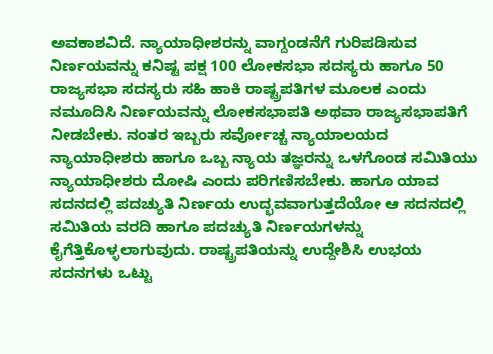ಅವಕಾಶವಿದೆ. ನ್ಯಾಯಾಧೀಶರನ್ನು ವಾಗ್ದಂಡನೆಗೆ ಗುರಿಪಡಿಸುವ ನಿರ್ಣಯವನ್ನು ಕನಿಷ್ಟ ಪಕ್ಷ 100 ಲೋಕಸಭಾ ಸದಸ್ಯರು ಹಾಗೂ 50 ರಾಜ್ಯಸಭಾ ಸದಸ್ಯರು ಸಹಿ ಹಾಕಿ ರಾಷ್ಟ್ರಪತಿಗಳ ಮೂಲಕ ಎಂದು ನಮೂದಿಸಿ ನಿರ್ಣಯವನ್ನು ಲೋಕಸಭಾಪತಿ ಅಥವಾ ರಾಜ್ಯಸಭಾಪತಿಗೆ ನೀಡಬೇಕು. ನಂತರ ಇಬ್ಬರು ಸರ್ವೋಚ್ಚ ನ್ಯಾಯಾಲಯದ ನ್ಯಾಯಾಧೀಶರು ಹಾಗೂ ಒಬ್ಬ ನ್ಯಾಯ ತಜ್ಞರನ್ನು ಒಳಗೊಂಡ ಸಮಿತಿಯು ನ್ಯಾಯಾಧೀಶರು ದೋಷಿ ಎಂದು ಪರಿಗಣಿಸಬೇಕು. ಹಾಗೂ ಯಾವ ಸದನದಲ್ಲಿ ಪದಚ್ಯುತಿ ನಿರ್ಣಯ ಉದ್ಭವವಾಗುತ್ತದೆಯೋ ಆ ಸದನದಲ್ಲಿ ಸಮಿತಿಯ ವರದಿ ಹಾಗೂ ಪದಚ್ಯುತಿ ನಿರ್ಣಯಗಳನ್ನು ಕೈಗೆತ್ತಿಕೊಳ್ಳಲಾಗುವುದು. ರಾಷ್ಟ್ರಪತಿಯನ್ನು ಉದ್ದೇಶಿಸಿ ಉಭಯ ಸದನಗಳು ಒಟ್ಟು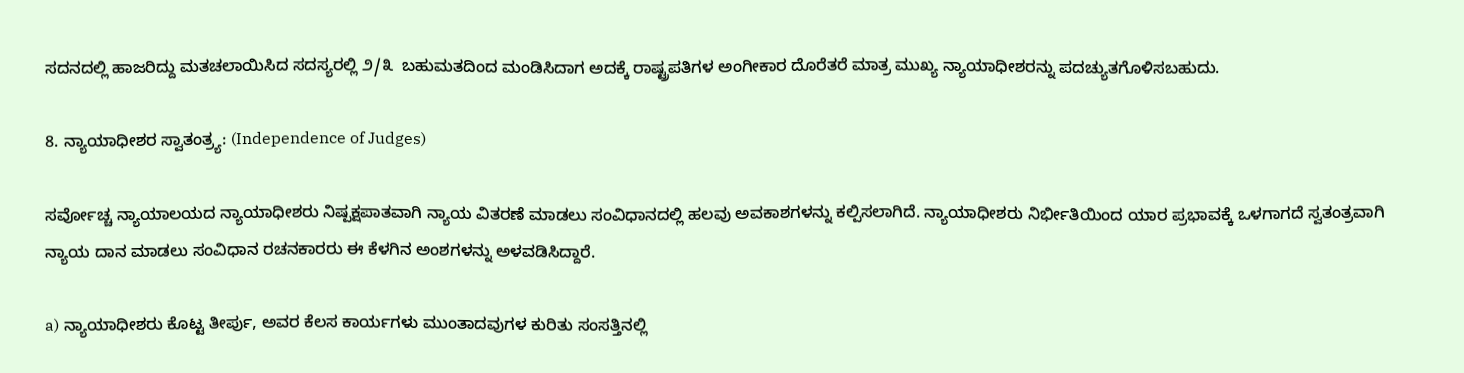ಸದನದಲ್ಲಿ ಹಾಜರಿದ್ದು ಮತಚಲಾಯಿಸಿದ ಸದಸ್ಯರಲ್ಲಿ ೨/೩  ಬಹುಮತದಿಂದ ಮಂಡಿಸಿದಾಗ ಅದಕ್ಕೆ ರಾಷ್ಟ್ರಪತಿಗಳ ಅಂಗೀಕಾರ ದೊರೆತರೆ ಮಾತ್ರ ಮುಖ್ಯ ನ್ಯಾಯಾಧೀಶರನ್ನು ಪದಚ್ಯುತಗೊಳಿಸಬಹುದು.

8. ನ್ಯಾಯಾಧೀಶರ ಸ್ವಾತಂತ್ರ್ಯ: (Independence of Judges)

ಸರ್ವೋಚ್ಚ ನ್ಯಾಯಾಲಯದ ನ್ಯಾಯಾಧೀಶರು ನಿಷ್ಪಕ್ಷಪಾತವಾಗಿ ನ್ಯಾಯ ವಿತರಣೆ ಮಾಡಲು ಸಂವಿಧಾನದಲ್ಲಿ ಹಲವು ಅವಕಾಶಗಳನ್ನು ಕಲ್ಪಿಸಲಾಗಿದೆ. ನ್ಯಾಯಾಧೀಶರು ನಿರ್ಭೀತಿಯಿಂದ ಯಾರ ಪ್ರಭಾವಕ್ಕೆ ಒಳಗಾಗದೆ ಸ್ವತಂತ್ರವಾಗಿ ನ್ಯಾಯ ದಾನ ಮಾಡಲು ಸಂವಿಧಾನ ರಚನಕಾರರು ಈ ಕೆಳಗಿನ ಅಂಶಗಳನ್ನು ಅಳವಡಿಸಿದ್ದಾರೆ.

a) ನ್ಯಾಯಾಧೀಶರು ಕೊಟ್ಟ ತೀರ್ಪು, ಅವರ ಕೆಲಸ ಕಾರ್ಯಗಳು ಮುಂತಾದವುಗಳ ಕುರಿತು ಸಂಸತ್ತಿನಲ್ಲಿ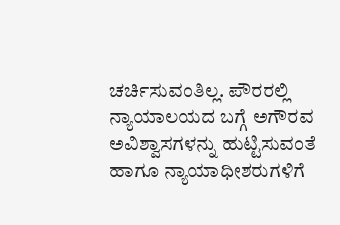ಚರ್ಚಿಸುವಂತಿಲ್ಲ. ಪೌರರಲ್ಲಿ ನ್ಯಾಯಾಲಯದ ಬಗ್ಗೆ ಅಗೌರವ ಅವಿಶ್ವಾಸಗಳನ್ನು ಹುಟ್ಟಿಸುವಂತೆ ಹಾಗೂ ನ್ಯಾಯಾಧೀಶರುಗಳಿಗೆ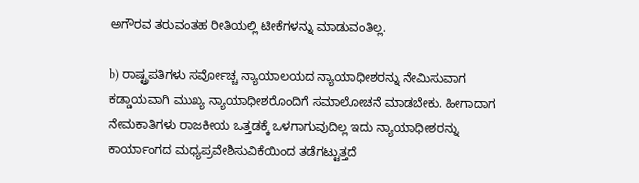ಅಗೌರವ ತರುವಂತಹ ರೀತಿಯಲ್ಲಿ ಟೀಕೆಗಳನ್ನು ಮಾಡುವಂತಿಲ್ಲ.

b) ರಾಷ್ಟ್ರಪತಿಗಳು ಸರ್ವೋಚ್ಚ ನ್ಯಾಯಾಲಯದ ನ್ಯಾಯಾಧೀಶರನ್ನು ನೇಮಿಸುವಾಗ ಕಡ್ಡಾಯವಾಗಿ ಮುಖ್ಯ ನ್ಯಾಯಾಧೀಶರೊಂದಿಗೆ ಸಮಾಲೋಚನೆ ಮಾಡಬೇಕು. ಹೀಗಾದಾಗ ನೇಮಕಾತಿಗಳು ರಾಜಕೀಯ ಒತ್ತಡಕ್ಕೆ ಒಳಗಾಗುವುದಿಲ್ಲ ಇದು ನ್ಯಾಯಾಧೀಶರನ್ನು ಕಾರ್ಯಾಂಗದ ಮಧ್ಯಪ್ರವೇಶಿಸುವಿಕೆಯಿಂದ ತಡೆಗಟ್ಟುತ್ತದೆ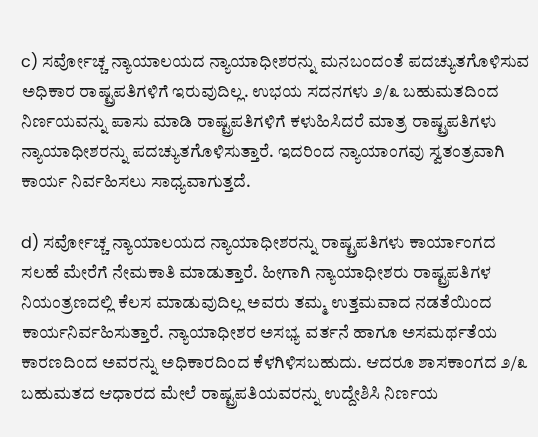c) ಸರ್ವೋಚ್ಚ ನ್ಯಾಯಾಲಯದ ನ್ಯಾಯಾಧೀಶರನ್ನು ಮನಬಂದಂತೆ ಪದಚ್ಯುತಗೊಳಿಸುವ ಅಧಿಕಾರ ರಾಷ್ಟ್ರಪತಿಗಳಿಗೆ ಇರುವುದಿಲ್ಲ. ಉಭಯ ಸದನಗಳು ೨/೩ ಬಹುಮತದಿಂದ ನಿರ್ಣಯವನ್ನು ಪಾಸು ಮಾಡಿ ರಾಷ್ಟ್ರಪತಿಗಳಿಗೆ ಕಳುಹಿಸಿದರೆ ಮಾತ್ರ ರಾಷ್ಟ್ರಪತಿಗಳು ನ್ಯಾಯಾಧೀಶರನ್ನು ಪದಚ್ಯುತಗೊಳಿಸುತ್ತಾರೆ. ಇದರಿಂದ ನ್ಯಾಯಾಂಗವು ಸ್ವತಂತ್ರವಾಗಿ ಕಾರ್ಯ ನಿರ್ವಹಿಸಲು ಸಾಧ್ಯವಾಗುತ್ತದೆ.

d) ಸರ್ವೋಚ್ಚ ನ್ಯಾಯಾಲಯದ ನ್ಯಾಯಾಧೀಶರನ್ನು ರಾಷ್ಟ್ರಪತಿಗಳು ಕಾರ್ಯಾಂಗದ ಸಲಹೆ ಮೇರೆಗೆ ನೇಮಕಾತಿ ಮಾಡುತ್ತಾರೆ. ಹೀಗಾಗಿ ನ್ಯಾಯಾಧೀಶರು ರಾಷ್ಟ್ರಪತಿಗಳ ನಿಯಂತ್ರಣದಲ್ಲಿ ಕೆಲಸ ಮಾಡುವುದಿಲ್ಲ ಅವರು ತಮ್ಮ ಉತ್ತಮವಾದ ನಡತೆಯಿಂದ ಕಾರ್ಯನಿರ್ವಹಿಸುತ್ತಾರೆ. ನ್ಯಾಯಾಧೀಶರ ಅಸಭ್ಯ ವರ್ತನೆ ಹಾಗೂ ಅಸಮರ್ಥತೆಯ ಕಾರಣದಿಂದ ಅವರನ್ನು ಅಧಿಕಾರದಿಂದ ಕೆಳಗಿಳಿಸಬಹುದು. ಆದರೂ ಶಾಸಕಾಂಗದ ೨/೩ ಬಹುಮತದ ಆಧಾರದ ಮೇಲೆ ರಾಷ್ಟ್ರಪತಿಯವರನ್ನು ಉದ್ದೇಶಿಸಿ ನಿರ್ಣಯ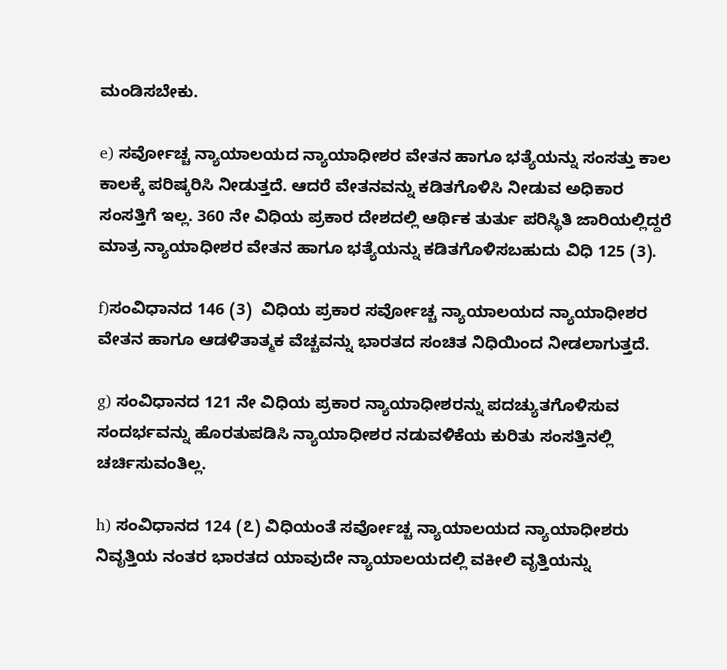ಮಂಡಿಸಬೇಕು.

e) ಸರ್ವೋಚ್ಚ ನ್ಯಾಯಾಲಯದ ನ್ಯಾಯಾಧೀಶರ ವೇತನ ಹಾಗೂ ಭತ್ಯೆಯನ್ನು ಸಂಸತ್ತು ಕಾಲ ಕಾಲಕ್ಕೆ ಪರಿಷ್ಕರಿಸಿ ನೀಡುತ್ತದೆ. ಆದರೆ ವೇತನವನ್ನು ಕಡಿತಗೊಳಿಸಿ ನೀಡುವ ಅಧಿಕಾರ ಸಂಸತ್ತಿಗೆ ಇಲ್ಲ. 360 ನೇ ವಿಧಿಯ ಪ್ರಕಾರ ದೇಶದಲ್ಲಿ ಆರ್ಥಿಕ ತುರ್ತು ಪರಿಸ್ಥಿತಿ ಜಾರಿಯಲ್ಲಿದ್ದರೆ ಮಾತ್ರ ನ್ಯಾಯಾಧೀಶರ ವೇತನ ಹಾಗೂ ಭತ್ಯೆಯನ್ನು ಕಡಿತಗೊಳಿಸಬಹುದು ವಿಧಿ 125 (3).

f)ಸಂವಿಧಾನದ 146 (3)  ವಿಧಿಯ ಪ್ರಕಾರ ಸರ್ವೋಚ್ಚ ನ್ಯಾಯಾಲಯದ ನ್ಯಾಯಾಧೀಶರ ವೇತನ ಹಾಗೂ ಆಡಳಿತಾತ್ಮಕ ವೆಚ್ಚವನ್ನು ಭಾರತದ ಸಂಚಿತ ನಿಧಿಯಿಂದ ನೀಡಲಾಗುತ್ತದೆ.

g) ಸಂವಿಧಾನದ 121 ನೇ ವಿಧಿಯ ಪ್ರಕಾರ ನ್ಯಾಯಾಧೀಶರನ್ನು ಪದಚ್ಯುತಗೊಳಿಸುವ ಸಂದರ್ಭವನ್ನು ಹೊರತುಪಡಿಸಿ ನ್ಯಾಯಾಧೀಶರ ನಡುವಳಿಕೆಯ ಕುರಿತು ಸಂಸತ್ತಿನಲ್ಲಿ ಚರ್ಚಿಸುವಂತಿಲ್ಲ.

h) ಸಂವಿಧಾನದ 124 (೭) ವಿಧಿಯಂತೆ ಸರ್ವೋಚ್ಚ ನ್ಯಾಯಾಲಯದ ನ್ಯಾಯಾಧೀಶರು ನಿವೃತ್ತಿಯ ನಂತರ ಭಾರತದ ಯಾವುದೇ ನ್ಯಾಯಾಲಯದಲ್ಲಿ ವಕೀಲಿ ವೃತ್ತಿಯನ್ನು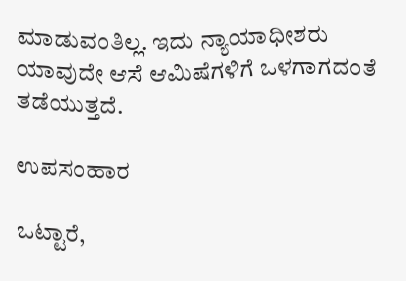ಮಾಡುವಂತಿಲ್ಲ. ಇದು ನ್ಯಾಯಾಧೀಶರು ಯಾವುದೇ ಆಸೆ ಆಮಿಷೆಗಳಿಗೆ ಒಳಗಾಗದಂತೆ ತಡೆಯುತ್ತದೆ.

ಉಪಸಂಹಾರ

ಒಟ್ಟಾರೆ,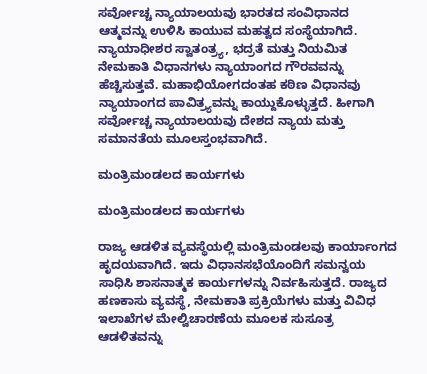ಸರ್ವೋಚ್ಚ ನ್ಯಾಯಾಲಯವು ಭಾರತದ ಸಂವಿಧಾನದ ಆತ್ಮವನ್ನು ಉಳಿಸಿ ಕಾಯುವ ಮಹತ್ವದ ಸಂಸ್ಥೆಯಾಗಿದೆ. ನ್ಯಾಯಾಧೀಶರ ಸ್ವಾತಂತ್ರ್ಯ, ಭದ್ರತೆ ಮತ್ತು ನಿಯಮಿತ ನೇಮಕಾತಿ ವಿಧಾನಗಳು ನ್ಯಾಯಾಂಗದ ಗೌರವವನ್ನು ಹೆಚ್ಚಿಸುತ್ತವೆ. ಮಹಾಭಿಯೋಗದಂತಹ ಕಠಿಣ ವಿಧಾನವು ನ್ಯಾಯಾಂಗದ ಪಾವಿತ್ರ್ಯವನ್ನು ಕಾಯ್ದುಕೊಳ್ಳುತ್ತದೆ. ಹೀಗಾಗಿ ಸರ್ವೋಚ್ಚ ನ್ಯಾಯಾಲಯವು ದೇಶದ ನ್ಯಾಯ ಮತ್ತು ಸಮಾನತೆಯ ಮೂಲಸ್ತಂಭವಾಗಿದೆ.

ಮಂತ್ರಿಮಂಡಲದ ಕಾರ್ಯಗಳು

ಮಂತ್ರಿಮಂಡಲದ ಕಾರ್ಯಗಳು

ರಾಜ್ಯ ಆಡಳಿತ ವ್ಯವಸ್ಥೆಯಲ್ಲಿ ಮಂತ್ರಿಮಂಡಲವು ಕಾರ್ಯಾಂಗದ ಹೃದಯವಾಗಿದೆ. ಇದು ವಿಧಾನಸಭೆಯೊಂದಿಗೆ ಸಮನ್ವಯ ಸಾಧಿಸಿ ಶಾಸನಾತ್ಮಕ ಕಾರ್ಯಗಳನ್ನು ನಿರ್ವಹಿಸುತ್ತದೆ. ರಾಜ್ಯದ ಹಣಕಾಸು ವ್ಯವಸ್ಥೆ, ನೇಮಕಾತಿ ಪ್ರಕ್ರಿಯೆಗಳು ಮತ್ತು ವಿವಿಧ ಇಲಾಖೆಗಳ ಮೇಲ್ವಿಚಾರಣೆಯ ಮೂಲಕ ಸುಸೂತ್ರ ಆಡಳಿತವನ್ನು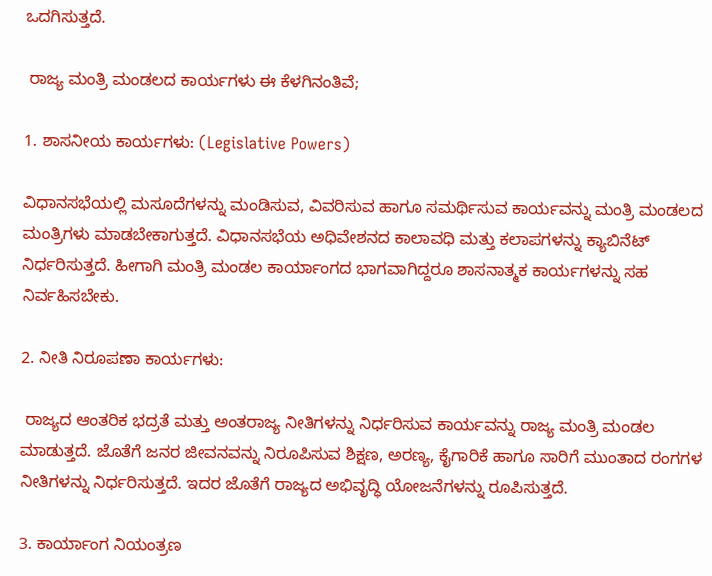ಒದಗಿಸುತ್ತದೆ.

 ರಾಜ್ಯ ಮಂತ್ರಿ ಮಂಡಲದ ಕಾರ್ಯಗಳು ಈ ಕೆಳಗಿನಂತಿವೆ;

1. ಶಾಸನೀಯ ಕಾರ್ಯಗಳು: (Legislative Powers)

ವಿಧಾನಸಭೆಯಲ್ಲಿ ಮಸೂದೆಗಳನ್ನು ಮಂಡಿಸುವ, ವಿವರಿಸುವ ಹಾಗೂ ಸಮರ್ಥಿಸುವ ಕಾರ್ಯವನ್ನು ಮಂತ್ರಿ ಮಂಡಲದ ಮಂತ್ರಿಗಳು ಮಾಡಬೇಕಾಗುತ್ತದೆ. ವಿಧಾನಸಭೆಯ ಅಧಿವೇಶನದ ಕಾಲಾವಧಿ ಮತ್ತು ಕಲಾಪಗಳನ್ನು ಕ್ಯಾಬಿನೆಟ್ ನಿರ್ಧರಿಸುತ್ತದೆ. ಹೀಗಾಗಿ ಮಂತ್ರಿ ಮಂಡಲ ಕಾರ್ಯಾಂಗದ ಭಾಗವಾಗಿದ್ದರೂ ಶಾಸನಾತ್ಮಕ ಕಾರ್ಯಗಳನ್ನು ಸಹ ನಿರ್ವಹಿಸಬೇಕು.

2. ನೀತಿ ನಿರೂಪಣಾ ಕಾರ್ಯಗಳು:

 ರಾಜ್ಯದ ಆಂತರಿಕ ಭದ್ರತೆ ಮತ್ತು ಅಂತರಾಜ್ಯ ನೀತಿಗಳನ್ನು ನಿರ್ಧರಿಸುವ ಕಾರ್ಯವನ್ನು ರಾಜ್ಯ ಮಂತ್ರಿ ಮಂಡಲ ಮಾಡುತ್ತದೆ. ಜೊತೆಗೆ ಜನರ ಜೀವನವನ್ನು ನಿರೂಪಿಸುವ ಶಿಕ್ಷಣ, ಅರಣ್ಯ, ಕೈಗಾರಿಕೆ ಹಾಗೂ ಸಾರಿಗೆ ಮುಂತಾದ ರಂಗಗಳ ನೀತಿಗಳನ್ನು ನಿರ್ಧರಿಸುತ್ತದೆ. ಇದರ ಜೊತೆಗೆ ರಾಜ್ಯದ ಅಭಿವೃದ್ಧಿ ಯೋಜನೆಗಳನ್ನು ರೂಪಿಸುತ್ತದೆ.

3. ಕಾರ್ಯಾಂಗ ನಿಯಂತ್ರಣ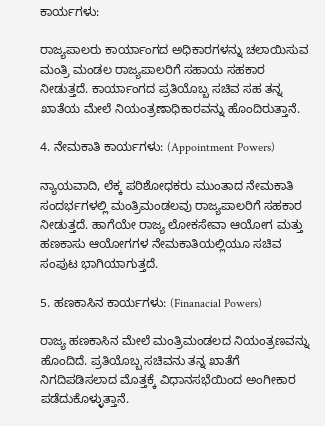ಕಾರ್ಯಗಳು:

ರಾಜ್ಯಪಾಲರು ಕಾರ್ಯಾಂಗದ ಅಧಿಕಾರಗಳನ್ನು ಚಲಾಯಿಸುವ ಮಂತ್ರಿ ಮಂಡಲ ರಾಜ್ಯಪಾಲರಿಗೆ ಸಹಾಯ ಸಹಕಾರ ನೀಡುತ್ತದೆ. ಕಾರ್ಯಾಂಗದ ಪ್ರತಿಯೊಬ್ಬ ಸಚಿವ ಸಹ ತನ್ನ ಖಾತೆಯ ಮೇಲೆ ನಿಯಂತ್ರಣಾಧಿಕಾರವನ್ನು ಹೊಂದಿರುತ್ತಾನೆ.

4. ನೇಮಕಾತಿ ಕಾರ್ಯಗಳು: (Appointment Powers)

ನ್ಯಾಯವಾದಿ, ಲೆಕ್ಕ ಪರಿಶೋಧಕರು ಮುಂತಾದ ನೇಮಕಾತಿ ಸಂದರ್ಭಗಳಲ್ಲಿ ಮಂತ್ರಿಮಂಡಲವು ರಾಜ್ಯಪಾಲರಿಗೆ ಸಹಕಾರ ನೀಡುತ್ತದೆ. ಹಾಗೆಯೇ ರಾಜ್ಯ ಲೋಕಸೇವಾ ಆಯೋಗ ಮತ್ತು ಹಣಕಾಸು ಆಯೋಗಗಳ ನೇಮಕಾತಿಯಲ್ಲಿಯೂ ಸಚಿವ ಸಂಪುಟ ಭಾಗಿಯಾಗುತ್ತದೆ.

5. ಹಣಕಾಸಿನ ಕಾರ್ಯಗಳು: (Finanacial Powers)

ರಾಜ್ಯ ಹಣಕಾಸಿನ ಮೇಲೆ ಮಂತ್ರಿಮಂಡಲದ ನಿಯಂತ್ರಣವನ್ನು ಹೊಂದಿದೆ. ಪ್ರತಿಯೊಬ್ಬ ಸಚಿವನು ತನ್ನ ಖಾತೆಗೆ ನಿಗದಿಪಡಿಸಲಾದ ಮೊತ್ತಕ್ಕೆ ವಿಧಾನಸಭೆಯಿಂದ ಅಂಗೀಕಾರ ಪಡೆದುಕೊಳ್ಳುತ್ತಾನೆ.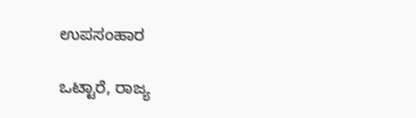ಉಪಸಂಹಾರ

ಒಟ್ಟಾರೆ, ರಾಜ್ಯ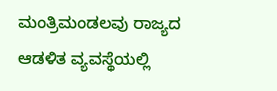ಮಂತ್ರಿಮಂಡಲವು ರಾಜ್ಯದ ಆಡಳಿತ ವ್ಯವಸ್ಥೆಯಲ್ಲಿ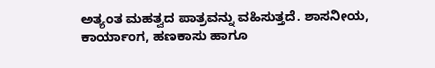ಅತ್ಯಂತ ಮಹತ್ವದ ಪಾತ್ರವನ್ನು ವಹಿಸುತ್ತದೆ. ಶಾಸನೀಯ, ಕಾರ್ಯಾಂಗ, ಹಣಕಾಸು ಹಾಗೂ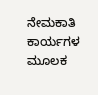ನೇಮಕಾತಿ ಕಾರ್ಯಗಳ ಮೂಲಕ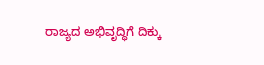ರಾಜ್ಯದ ಅಭಿವೃದ್ಧಿಗೆ ದಿಕ್ಕು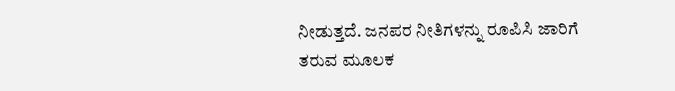ನೀಡುತ್ತದೆ. ಜನಪರ ನೀತಿಗಳನ್ನು ರೂಪಿಸಿ ಜಾರಿಗೆ ತರುವ ಮೂಲಕ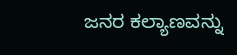ಜನರ ಕಲ್ಯಾಣವನ್ನು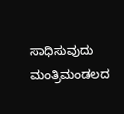ಸಾಧಿಸುವುದು ಮಂತ್ರಿಮಂಡಲದ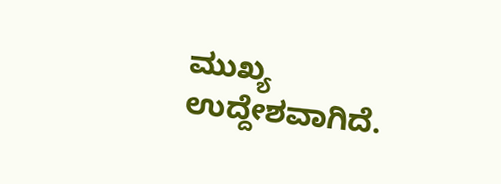ಮುಖ್ಯ ಉದ್ದೇಶವಾಗಿದೆ.